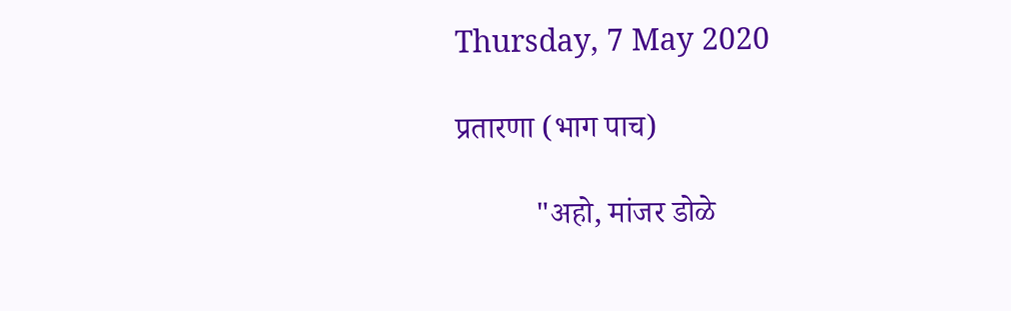Thursday, 7 May 2020

प्रतारणा (भाग पाच)

          "अहो, मांजर डोळे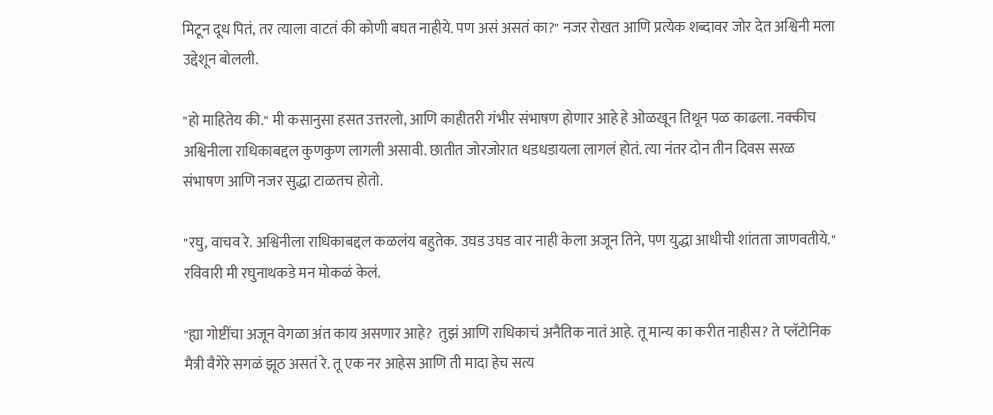मिटून दूध पितं, तर त्याला वाटतं की कोणी बघत नाहीये. पण असं असतं का?" नजर रोखत आणि प्रत्येक शब्दावर जोर देत अश्विनी मला उद्देशून बोलली.

"हो माहितेय की." मी कसानुसा हसत उत्तरलो, आणि काहीतरी गंभीर संभाषण होणार आहे हे ओळखून तिथून पळ काढला. नक्कीच अश्विनीला राधिकाबद्दल कुणकुण लागली असावी. छातीत जोरजोरात धडधडायला लागलं होतं. त्या नंतर दोन तीन दिवस सरळ संभाषण आणि नजर सुद्धा टाळतच होतो.

"रघु, वाचव रे. अश्विनीला राधिकाबद्दल कळलंय बहुतेक. उघड उघड वार नाही केला अजून तिने, पण युद्धा आधीची शांतता जाणवतीये." रविवारी मी रघुनाथकडे मन मोकळं केलं.

"ह्या गोष्टींचा अजून वेगळा अंत काय असणार आहे?  तुझं आणि राधिकाचं अनैतिक नातं आहे. तू मान्य का करीत नाहीस? ते प्लॅटोनिक मैत्री वैगेरे सगळं झूठ असतं रे. तू एक नर आहेस आणि ती मादा हेच सत्य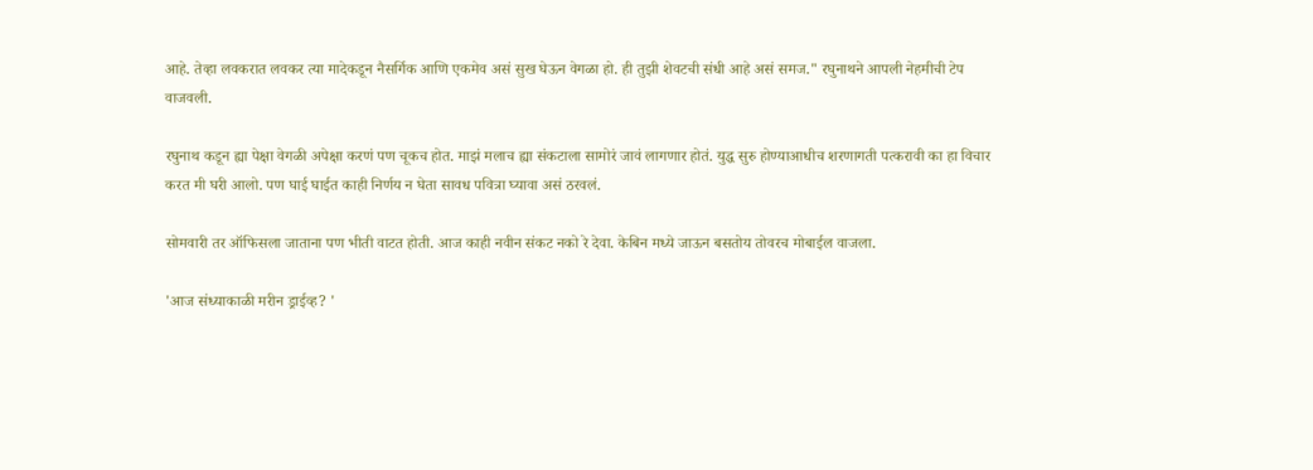आहे. तेव्हा लवकरात लवकर त्या मादेकडून नैसर्गिक आणि एकमेव असं सुख घेऊन वेगळा हो. ही तुझी शेवटची संधी आहे असं समज." रघुनाथने आपली नेहमीची टेप वाजवली.

रघुनाथ कडून ह्या पेक्षा वेगळी अपेक्षा करणं पण चूकच होत. माझं मलाच ह्या संकटाला सामोरं जावं लागणार होतं. युद्ध सुरु होण्याआधीच शरणागती पत्करावी का हा विचार करत मी घरी आलो. पण घाई घाईत काही निर्णय न घेता सावध पवित्रा घ्यावा असं ठरवलं.

सोमवारी तर ऑफिसला जाताना पण भीती वाटत होती. आज काही नवीन संकट नको रे देवा. केबिन मध्ये जाऊन बसतोय तोवरच मोबाईल वाजला.

'आज संध्याकाळी मरीन ड्राईव्ह? '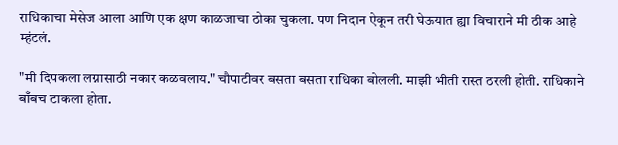राधिकाचा मेसेज आला आणि एक क्षण काळजाचा ठोका चुकला. पण निदान ऐकून तरी घेऊयात ह्या विचाराने मी ठीक आहे म्हंटलं.

"मी दिपकला लग्नासाठी नकार कळवलाय." चौपाटीवर बसता बसता राधिका बोलली. माझी भीती रास्त ठरली होती. राधिकाने बाँबच टाकला होता.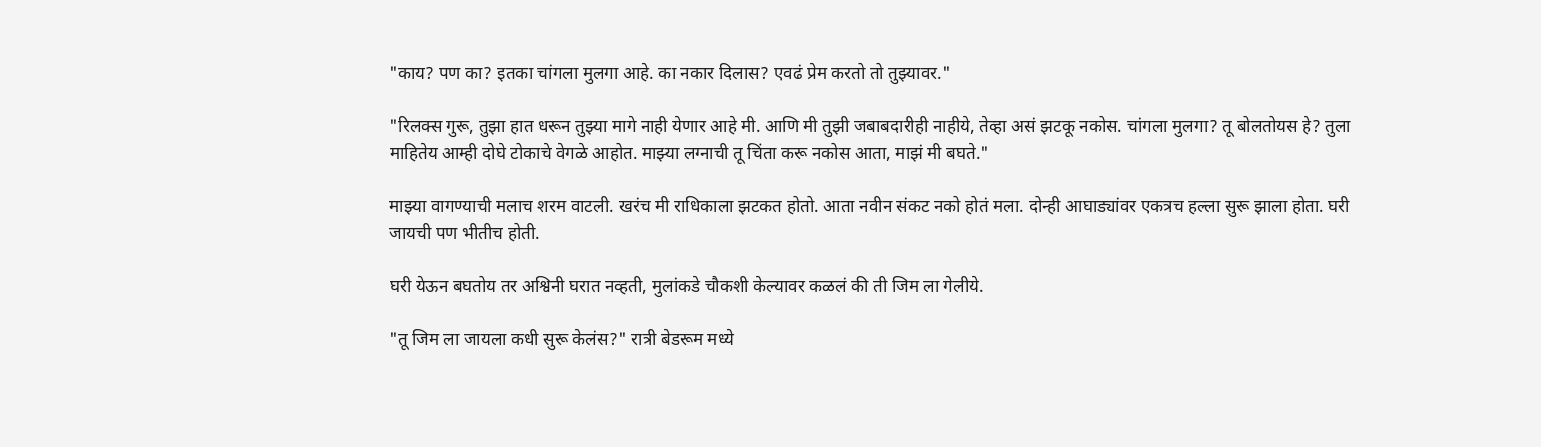"काय? पण का? इतका चांगला मुलगा आहे. का नकार दिलास? एवढं प्रेम करतो तो तुझ्यावर."

"रिलक्स गुरू, तुझा हात धरून तुझ्या मागे नाही येणार आहे मी. आणि मी तुझी जबाबदारीही नाहीये, तेव्हा असं झटकू नकोस. चांगला मुलगा? तू बोलतोयस हे? तुला माहितेय आम्ही दोघे टोकाचे वेगळे आहोत. माझ्या लग्नाची तू चिंता करू नकोस आता, माझं मी बघते."

माझ्या वागण्याची मलाच शरम वाटली. खरंच मी राधिकाला झटकत होतो. आता नवीन संकट नको होतं मला. दोन्ही आघाड्यांवर एकत्रच हल्ला सुरू झाला होता. घरी जायची पण भीतीच होती.

घरी येऊन बघतोय तर अश्विनी घरात नव्हती, मुलांकडे चौकशी केल्यावर कळलं की ती जिम ला गेलीये.

"तू जिम ला जायला कधी सुरू केलंस?" रात्री बेडरूम मध्ये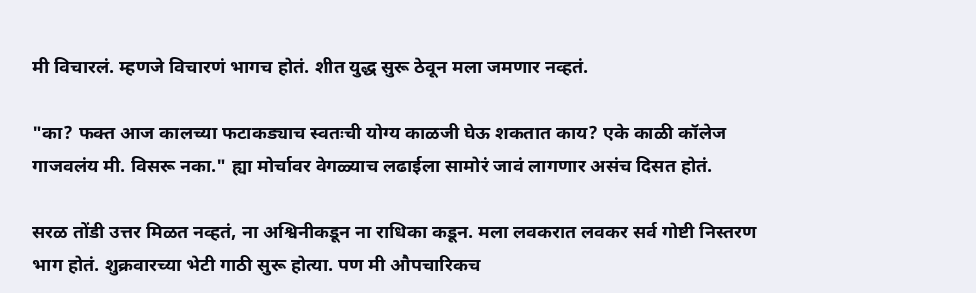मी विचारलं. म्हणजे विचारणं भागच होतं. शीत युद्ध सुरू ठेवून मला जमणार नव्हतं.

"का? फक्त आज कालच्या फटाकड्याच स्वतःची योग्य काळजी घेऊ शकतात काय? एके काळी कॉलेज गाजवलंय मी. विसरू नका." ह्या मोर्चावर वेगळ्याच लढाईला सामोरं जावं लागणार असंच दिसत होतं.

सरळ तोंडी उत्तर मिळत नव्हतं, ना अश्विनीकडून ना राधिका कडून. मला लवकरात लवकर सर्व गोष्टी निस्तरण भाग होतं. शुक्रवारच्या भेटी गाठी सुरू होत्या. पण मी औपचारिकच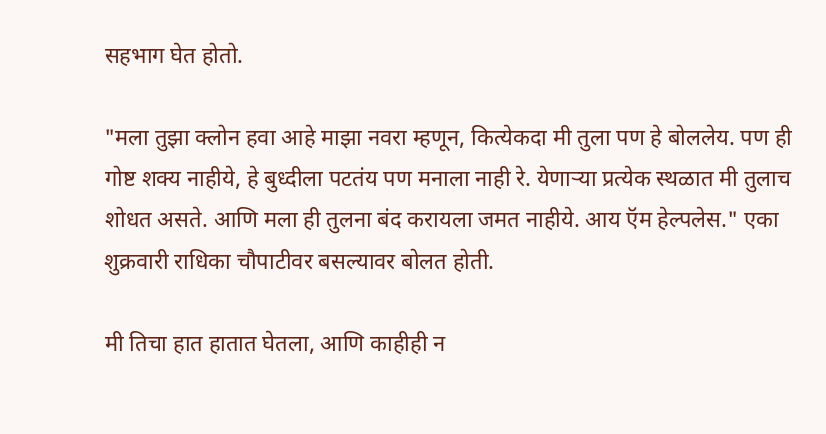सहभाग घेत होतो.

"मला तुझा क्लोन हवा आहे माझा नवरा म्हणून, कित्येकदा मी तुला पण हे बोललेय. पण ही गोष्ट शक्य नाहीये, हे बुध्दीला पटतंय पण मनाला नाही रे. येणाऱ्या प्रत्येक स्थळात मी तुलाच शोधत असते. आणि मला ही तुलना बंद करायला जमत नाहीये. आय ऍम हेल्पलेस." एका शुक्रवारी राधिका चौपाटीवर बसल्यावर बोलत होती.

मी तिचा हात हातात घेतला, आणि काहीही न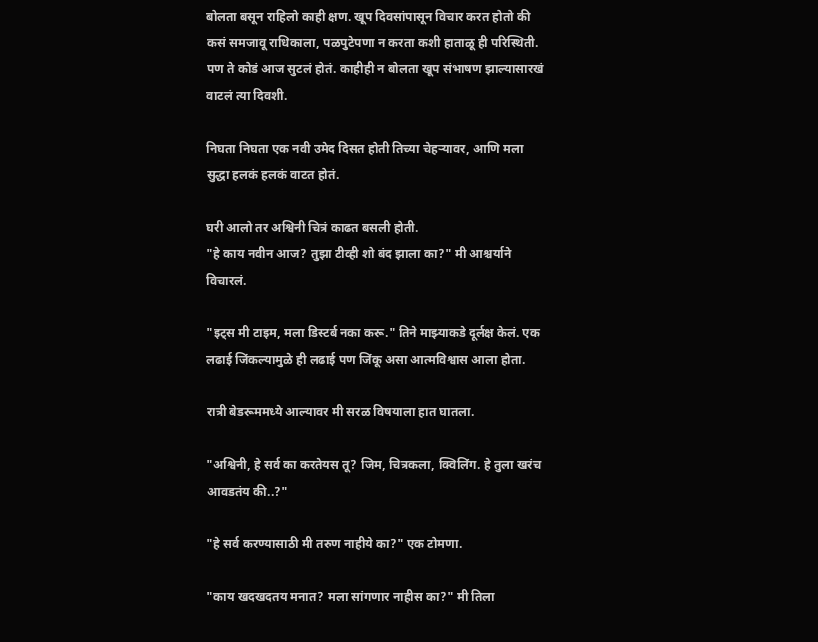बोलता बसून राहिलो काही क्षण. खूप दिवसांपासून विचार करत होतो की कसं समजावू राधिकाला, पळपुटेपणा न करता कशी हाताळू ही परिस्थिती. पण ते कोडं आज सुटलं होतं. काहीही न बोलता खूप संभाषण झाल्यासारखं वाटलं त्या दिवशी.

निघता निघता एक नवी उमेद दिसत होती तिच्या चेहऱ्यावर, आणि मला सुद्धा हलकं हलकं वाटत होतं.

घरी आलो तर अश्विनी चित्रं काढत बसली होती.
"हे काय नवीन आज? तुझा टीव्ही शो बंद झाला का?" मी आश्चर्याने विचारलं.

"इट्स मी टाइम, मला डिस्टर्ब नका करू." तिने माझ्याकडे दूर्लक्ष केलं. एक लढाई जिंकल्यामुळे ही लढाई पण जिंकू असा आत्मविश्वास आला होता.

रात्री बेडरूममध्ये आल्यावर मी सरळ विषयाला हात घातला.

"अश्विनी, हे सर्व का करतेयस तू? जिम, चित्रकला, क्विलिंग. हे तुला खरंच आवडतंय की..?"

"हे सर्व करण्यासाठी मी तरुण नाहीये का?" एक टोमणा.

"काय खदखदतय मनात? मला सांगणार नाहीस का?" मी तिला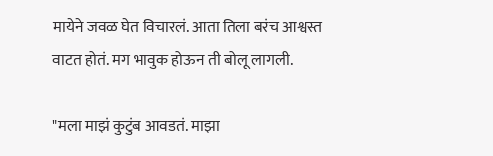मायेने जवळ घेत विचारलं. आता तिला बरंच आश्वस्त वाटत होतं. मग भावुक होऊन ती बोलू लागली.

"मला माझं कुटुंब आवडतं. माझा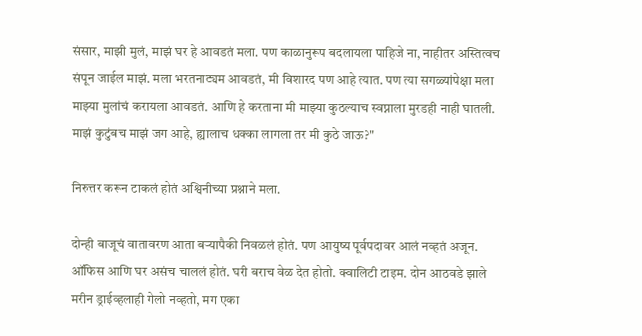संसार, माझी मुलं, माझं घर हे आवडतं मला. पण काळानुरूप बदलायला पाहिजे ना, नाहीतर अस्तित्वच संपून जाईल माझं. मला भरतनाट्यम आवडतं, मी विशारद पण आहे त्यात. पण त्या सगळ्यांपेक्षा मला माझ्या मुलांचं करायला आवडतं. आणि हे करताना मी माझ्या कुठल्याच स्वप्नाला मुरडही नाही घातली. माझं कुटुंबच माझं जग आहे, ह्यालाच धक्का लागला तर मी कुठे जाऊ?"

निरुत्तर करून टाकलं होतं अश्विनीच्या प्रश्नाने मला.

दोन्ही बाजूचं वातावरण आता बऱ्यापैकी निवळलं होतं. पण आयुष्य पूर्वपदावर आलं नव्हतं अजून. ऑफिस आणि घर असंच चाललं होतं. घरी बराच वेळ देत होतो. क्वालिटी टाइम. दोन आठवडे झाले मरीन ड्राईव्हलाही गेलो नव्हतो, मग एका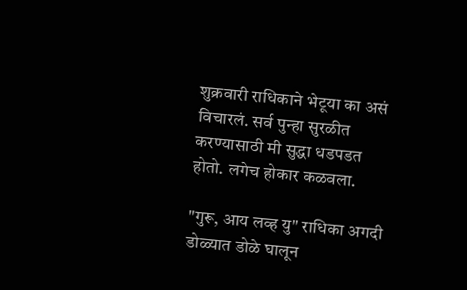शुक्रवारी राधिकाने भेटूया का असं विचारलं. सर्व पुन्हा सुरळीत करण्यासाठी मी सुद्धा धडपडत होतो. लगेच होकार कळवला.

"गुरू, आय लव्ह यु" राधिका अगदी डोळ्यात डोळे घालून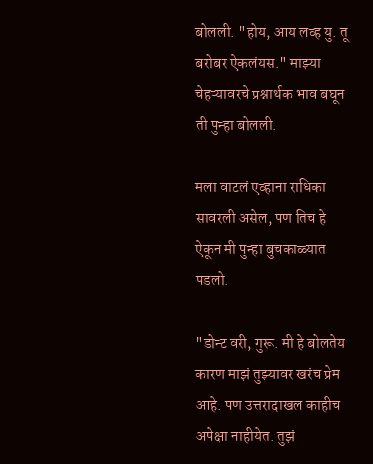बोलली. "होय, आय लव्ह यु. तू बरोबर ऐकलंयस." माझ्या चेहऱ्यावरचे प्रश्नार्थक भाव बघून ती पुन्हा बोलली.

मला वाटलं एव्हाना राधिका सावरली असेल, पण तिच हे ऐकून मी पुन्हा बुचकाळ्यात पडलो.

"डोन्ट वरी, गुरू. मी हे बोलतेय कारण माझं तुझ्यावर खरंच प्रेम आहे. पण उत्तरादाखल काहीच अपेक्षा नाहीयेत. तुझं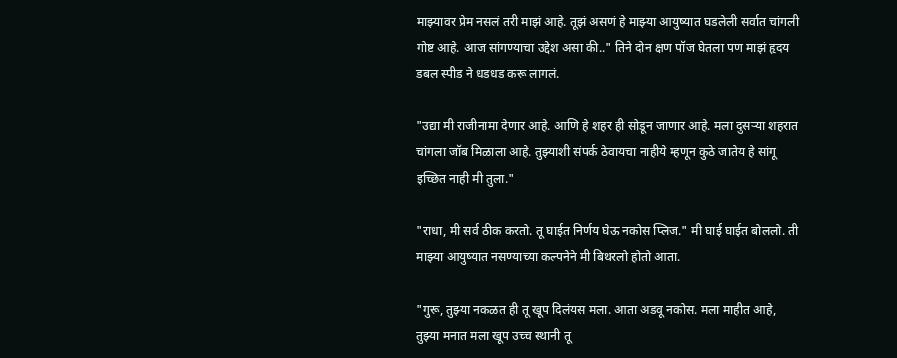माझ्यावर प्रेम नसलं तरी माझं आहे. तूझं असणं हे माझ्या आयुष्यात घडलेली सर्वात चांगली गोष्ट आहे. आज सांगण्याचा उद्देश असा की.." तिने दोन क्षण पॉज घेतला पण माझं हृदय डबल स्पीड ने धडधड करू लागलं.

"उद्या मी राजीनामा देणार आहे. आणि हे शहर ही सोडून जाणार आहे. मला दुसऱ्या शहरात चांगला जॉब मिळाला आहे. तुझ्याशी संपर्क ठेवायचा नाहीये म्हणून कुठे जातेय हे सांगू इच्छित नाही मी तुला."

"राधा, मी सर्व ठीक करतो. तू घाईत निर्णय घेऊ नकोस प्लिज." मी घाई घाईत बोललो. ती माझ्या आयुष्यात नसण्याच्या कल्पनेने मी बिथरलो होतो आता.

"गुरू, तुझ्या नकळत ही तू खूप दिलंयस मला. आता अडवू नकोस. मला माहीत आहे, तुझ्या मनात मला खूप उच्च स्थानी तू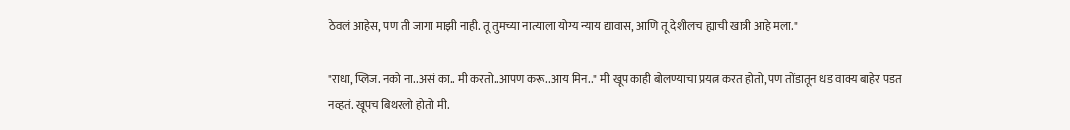ठेवलं आहेस, पण ती जागा माझी नाही. तू तुमच्या नात्याला योग्य न्याय द्यावास, आणि तू देशीलच ह्याची खात्री आहे मला."

"राधा, प्लिज. नको ना..असं का.. मी करतो..आपण करू..आय मिन.." मी खूप काही बोलण्याचा प्रयत्न करत होतो, पण तोंडातून धड वाक्य बाहेर पडत नव्हतं. खूपच बिथरलो होतो मी.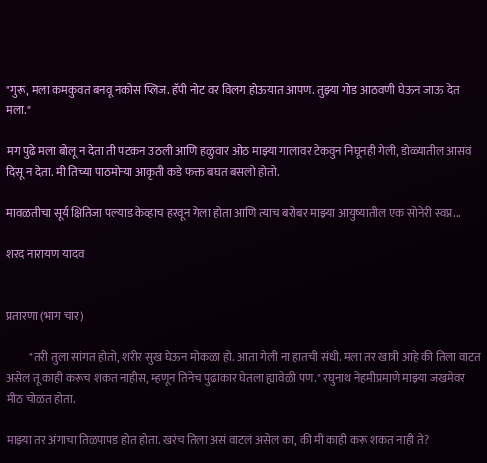"गुरू, मला कमकुवत बनवू नकोस प्लिज. हॅपी नोट वर विलग होऊयात आपण. तुझ्या गोड आठवणी घेऊन जाऊ देत मला."

मग पुढे मला बोलू न देता ती पटकन उठली आणि हळुवार ओठ माझ्या गालावर टेकवुन निघूनही गेली, डोळ्यातील आसवं दिसू न देता. मी तिच्या पाठमोऱ्या आकृती कडे फक्त बघत बसलो होतो.

मावळतीचा सूर्य क्षितिजा पल्याड केव्हाच हरवून गेला होता आणि त्याच बरोबर माझ्या आयुष्यातील एक सोनेरी स्वप्न...

शरद नारायण यादव


प्रतारणा (भाग चार)

          "तरी तुला सांगत होतो, शरीर सुख घेऊन मोकळा हो. आता गेली ना हातची संधी. मला तर खात्री आहे की तिला वाटत असेल तू काही करूच शकत नाहीस, म्हणून तिनेच पुढाकार घेतला ह्यावेळी पण." रघुनाथ नेहमीप्रमाणे माझ्या जखमेवर मीठ चोळत होता.

माझ्या तर अंगाचा तिळपापड होत होता. खरंच तिला असं वाटलं असेल का, की मी काही करू शकत नाही ते?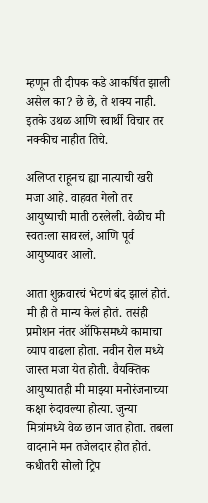म्हणून ती दीपक कडे आकर्षित झाली असेल का? छे छे, ते शक्य नाही. इतके उथळ आणि स्वार्थी विचार तर नक्कीच नाहीत तिचे.

अलिप्त राहूनच ह्या नात्याची खरी मजा आहे. वाहवत गेलो तर आयुष्याची माती ठरलेली. वेळीच मी स्वतःला सावरलं, आणि पूर्व आयुष्यावर आलो.

आता शुक्रवारचं भेटणं बंद झालं होतं. मी ही ते मान्य केलं होतं. तसंही प्रमोशन नंतर ऑफिसमध्ये कामाचा व्याप वाढला होता. नवीन रोल मध्ये जास्त मजा येत होती. वैयक्तिक आयुष्यातही मी माझ्या मनोरंजनाच्या कक्षा रुंदावल्या होत्या. जुन्या मित्रांमध्ये वेळ छान जात होता. तबला वादनाने मन तजेलदार होत होतं. कधीतरी सोलो ट्रिप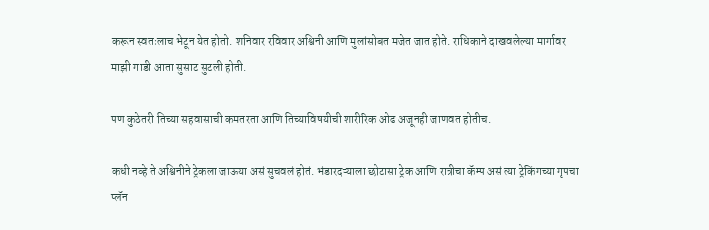करून स्वतःलाच भेटून येत होतो. शनिवार रविवार अश्विनी आणि मुलांसोबत मजेत जात होते. राधिकाने दाखवलेल्या मार्गावर माझी गाडी आता सुसाट सुटली होती.

पण कुठेतरी तिच्या सहवासाची कमतरता आणि तिच्याविषयीची शारीरिक ओढ अजूनही जाणवत होतीच.

कधी नव्हे ते अश्विनीने ट्रेकला जाऊया असं सुचवलं होतं. भंडारदऱ्याला छोटासा ट्रेक आणि रात्रीचा कॅम्प असं त्या ट्रेकिंगच्या गृपचा प्लॅन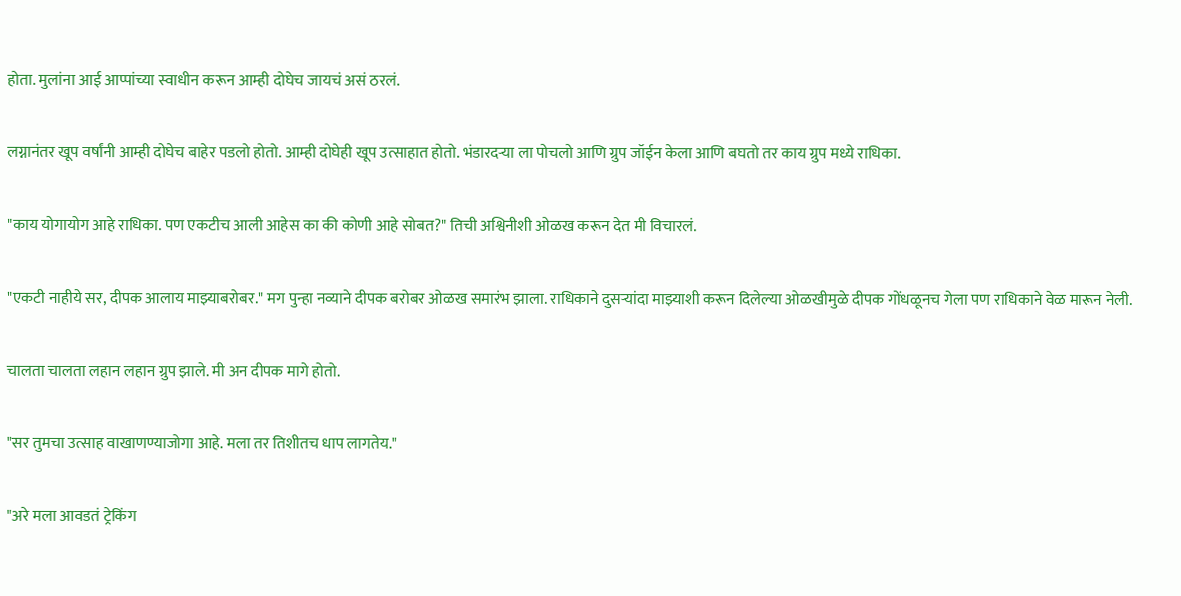होता. मुलांना आई आप्पांच्या स्वाधीन करून आम्ही दोघेच जायचं असं ठरलं.

लग्नानंतर खूप वर्षांनी आम्ही दोघेच बाहेर पडलो होतो. आम्ही दोघेही खूप उत्साहात होतो. भंडारदऱ्या ला पोचलो आणि ग्रुप जॉईन केला आणि बघतो तर काय ग्रुप मध्ये राधिका.

"काय योगायोग आहे राधिका. पण एकटीच आली आहेस का की कोणी आहे सोबत?" तिची अश्विनीशी ओळख करून देत मी विचारलं.

"एकटी नाहीये सर, दीपक आलाय माझ्याबरोबर." मग पुन्हा नव्याने दीपक बरोबर ओळख समारंभ झाला. राधिकाने दुसऱ्यांदा माझ्याशी करून दिलेल्या ओळखीमुळे दीपक गोंधळूनच गेला पण राधिकाने वेळ मारून नेली.

चालता चालता लहान लहान ग्रुप झाले. मी अन दीपक मागे होतो.

"सर तुमचा उत्साह वाखाणण्याजोगा आहे. मला तर तिशीतच धाप लागतेय."

"अरे मला आवडतं ट्रेकिंग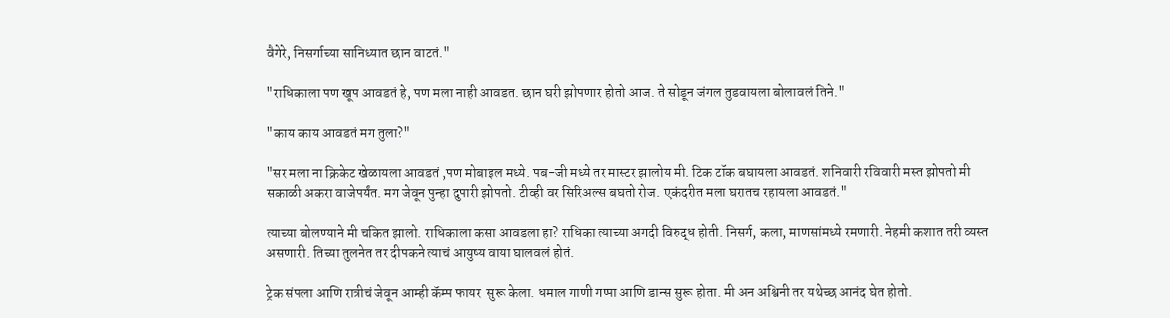वैगेरे, निसर्गाच्या सानिध्यात छान वाटतं."

"राधिकाला पण खूप आवडतं हे, पण मला नाही आवडत. छान घरी झोपणार होतो आज. ते सोडून जंगल तुडवायला बोलावलं तिने."

"काय काय आवडतं मग तुला?"

"सर मला ना क्रिकेट खेळायला आवडतं ,पण मोबाइल मध्ये. पब-जी मध्ये तर मास्टर झालोय मी. टिक टॉक बघायला आवडतं. शनिवारी रविवारी मस्त झोपतो मी सकाळी अकरा वाजेपर्यंत. मग जेवून पुन्हा दुपारी झोपतो. टीव्ही वर सिरिअल्स बघतो रोज. एकंदरीत मला घरातच रहायला आवडतं."

त्याच्या बोलण्याने मी चकित झालो. राधिकाला कसा आवडला हा? राधिका त्याच्या अगदी विरुद्ध होती. निसर्ग, कला, माणसांमध्ये रमणारी. नेहमी कशात तरी व्यस्त असणारी. तिच्या तुलनेत तर दीपकने त्याचं आयुष्य वाया घालवलं होतं.

ट्रेक संपला आणि रात्रीचं जेवून आम्ही कॅम्प फायर  सुरू केला. धमाल गाणी गप्पा आणि डान्स सुरू होता. मी अन अश्विनी तर यथेच्छ आनंद घेत होतो.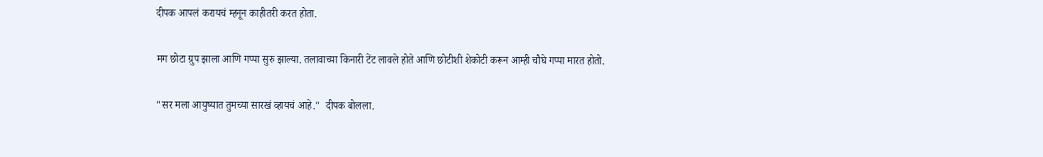दीपक आपलं करायचं म्हनून काहीतरी करत होता.

मग छोटा ग्रुप झाला आणि गप्पा सुरु झाल्या. तलावाच्या किनारी टेंट लावले होते आणि छोटीशी शेकोटी करून आम्ही चौघे गप्पा मारत होतो.

"सर मला आयुष्यात तुमच्या सारखं व्हायचं आहे."  दीपक बोलला.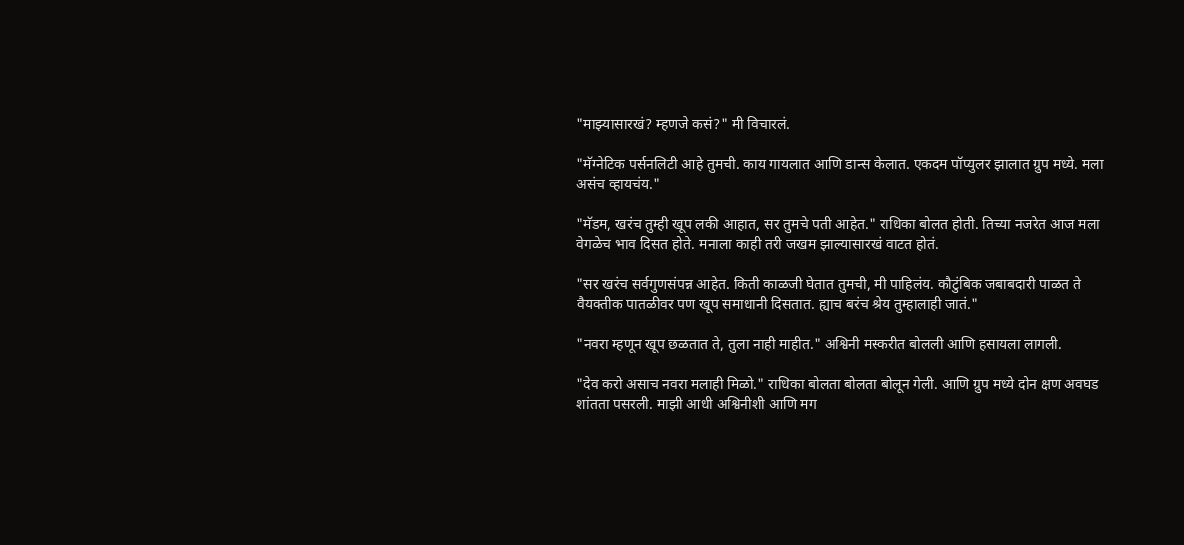"माझ्यासारखं? म्हणजे कसं?" मी विचारलं.

"मॅग्नेटिक पर्सनलिटी आहे तुमची. काय गायलात आणि डान्स केलात. एकदम पॉप्युलर झालात ग्रुप मध्ये. मला असंच व्हायचंय."

"मॅडम, खरंच तुम्ही खूप लकी आहात, सर तुमचे पती आहेत." राधिका बोलत होती. तिच्या नजरेत आज मला वेगळेच भाव दिसत होते. मनाला काही तरी जखम झाल्यासारखं वाटत होतं.

"सर खरंच सर्वगुणसंपन्न आहेत. किती काळजी घेतात तुमची, मी पाहिलंय. कौटुंबिक जबाबदारी पाळत ते वैयक्तीक पातळीवर पण खूप समाधानी दिसतात. ह्याच बरंच श्रेय तुम्हालाही जातं."

"नवरा म्हणून खूप छळतात ते, तुला नाही माहीत." अश्विनी मस्करीत बोलली आणि हसायला लागली.

"देव करो असाच नवरा मलाही मिळो." राधिका बोलता बोलता बोलून गेली. आणि ग्रुप मध्ये दोन क्षण अवघड शांतता पसरली. माझी आधी अश्विनीशी आणि मग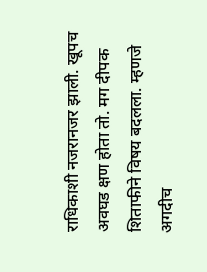राधिकाशी नजरानजर झाली. खूपच अवघड क्षण होता तो. मग दीपक शिताफीने विषय बदलला. म्हणजे अगदीच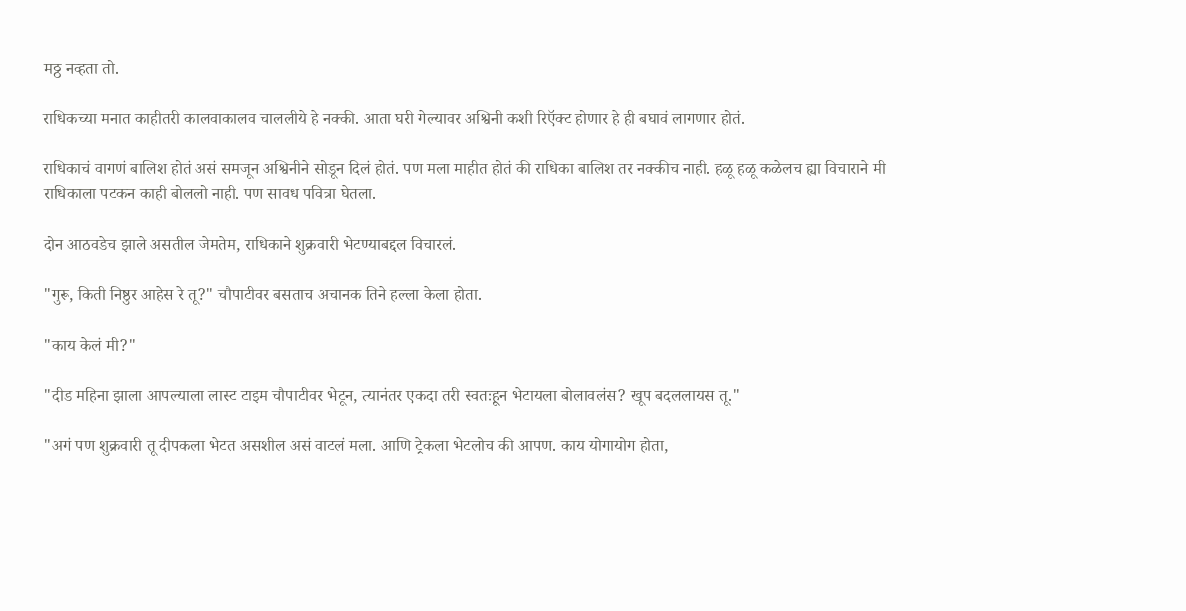मठ्ठ नव्हता तो.

राधिकच्या मनात काहीतरी कालवाकालव चाललीये हे नक्की. आता घरी गेल्यावर अश्विनी कशी रिऍक्ट होणार हे ही बघावं लागणार होतं.

राधिकाचं वागणं बालिश होतं असं समजून अश्विनीने सोडून दिलं होतं. पण मला माहीत होतं की राधिका बालिश तर नक्कीच नाही. हळू हळू कळेलच ह्या विचाराने मी राधिकाला पटकन काही बोललो नाही. पण सावध पवित्रा घेतला.

दोन आठवडेच झाले असतील जेमतेम, राधिकाने शुक्रवारी भेटण्याबद्दल विचारलं.

"गुरू, किती निष्ठुर आहेस रे तू?" चौपाटीवर बसताच अचानक तिने हल्ला केला होता.

"काय केलं मी?"

"दीड महिना झाला आपल्याला लास्ट टाइम चौपाटीवर भेटून, त्यानंतर एकदा तरी स्वतःहून भेटायला बोलावलंस? खूप बदललायस तू."

"अगं पण शुक्रवारी तू दीपकला भेटत असशील असं वाटलं मला. आणि ट्रेकला भेटलोच की आपण. काय योगायोग होता,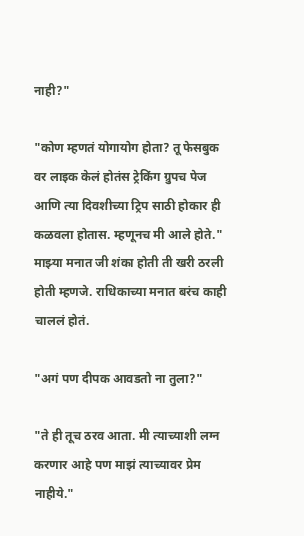नाही?"

"कोण म्हणतं योगायोग होता? तू फेसबुक वर लाइक केलं होतंस ट्रेकिंग ग्रुपच पेज आणि त्या दिवशीच्या ट्रिप साठी होकार ही कळवला होतास. म्हणूनच मी आले होते." माझ्या मनात जी शंका होती ती खरी ठरली होती म्हणजे. राधिकाच्या मनात बरंच काही चाललं होतं.

"अगं पण दीपक आवडतो ना तुला?"

"ते ही तूच ठरव आता. मी त्याच्याशी लग्न करणार आहे पण माझं त्याच्यावर प्रेम नाहीये."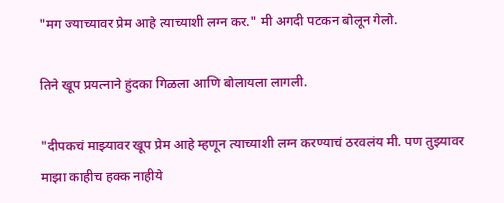"मग ज्याच्यावर प्रेम आहे त्याच्याशी लग्न कर." मी अगदी पटकन बोलून गेलो.

तिने खूप प्रयत्नाने हुंदका गिळला आणि बोलायला लागली.

"दीपकचं माझ्यावर खूप प्रेम आहे म्हणून त्याच्याशी लग्न करण्याचं ठरवलंय मी. पण तुझ्यावर माझा काहीच हक्क नाहीये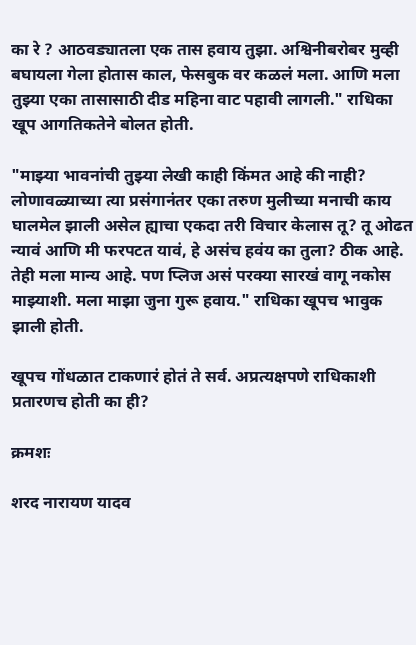का रे ? आठवड्यातला एक तास हवाय तुझा. अश्विनीबरोबर मुव्ही बघायला गेला होतास काल, फेसबुक वर कळलं मला. आणि मला तुझ्या एका तासासाठी दीड महिना वाट पहावी लागली." राधिका खूप आगतिकतेने बोलत होती.

"माझ्या भावनांची तुझ्या लेखी काही किंमत आहे की नाही? लोणावळ्याच्या त्या प्रसंगानंतर एका तरुण मुलीच्या मनाची काय घालमेल झाली असेल ह्याचा एकदा तरी विचार केलास तू? तू ओढत न्यावं आणि मी फरपटत यावं, हे असंच हवंय का तुला? ठीक आहे. तेही मला मान्य आहे. पण प्लिज असं परक्या सारखं वागू नकोस माझ्याशी. मला माझा जुना गुरू हवाय." राधिका खूपच भावुक झाली होती.

खूपच गोंधळात टाकणारं होतं ते सर्व. अप्रत्यक्षपणे राधिकाशी प्रतारणच होती का ही?

क्रमशः

शरद नारायण यादव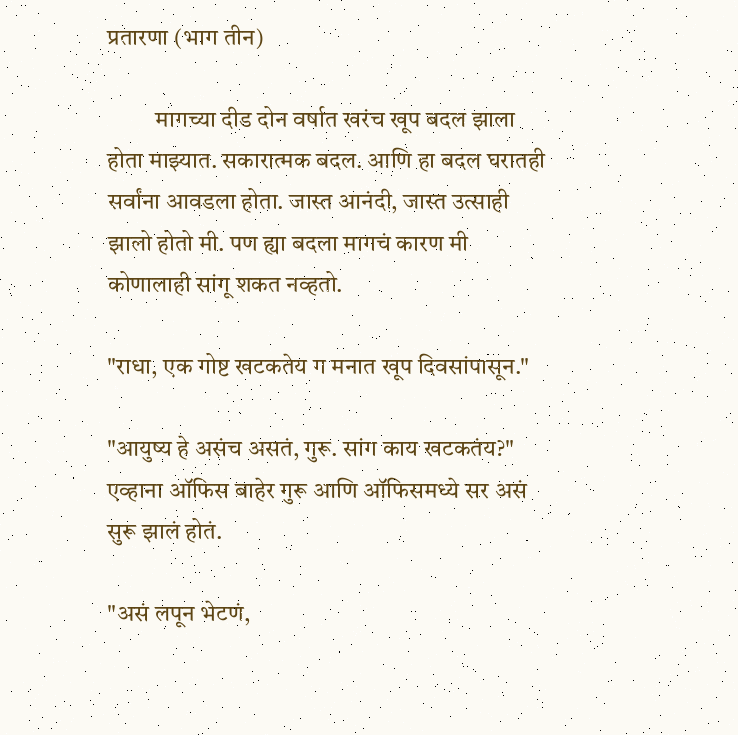प्रतारणा (भाग तीन)

          मागच्या दीड दोन वर्षात खरंच खूप बदल झाला होता माझ्यात. सकारात्मक बदल. आणि हा बदल घरातही सर्वांना आवडला होता. जास्त आनंदी, जास्त उत्साही झालो होतो मी. पण ह्या बदला मागचं कारण मी कोणालाही सांगू शकत नव्हतो.

"राधा, एक गोष्ट खटकतेय ग मनात खूप दिवसांपासून."

"आयुष्य हे असंच असतं, गुरू. सांग काय खटकतंय?" एव्हाना ऑफिस बाहेर गुरू आणि ऑफिसमध्ये सर असं सुरू झालं होतं.

"असं लपून भेटणं,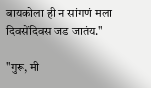बायकोला ही न सांगणं मला दिवसेंदिवस जड जातंय."

"गुरू, मी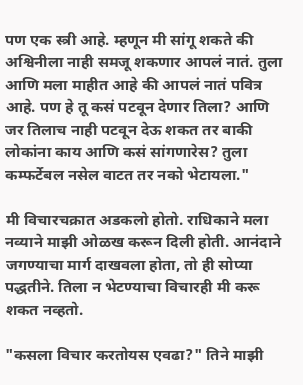पण एक स्त्री आहे. म्हणून मी सांगू शकते की अश्विनीला नाही समजू शकणार आपलं नातं. तुला आणि मला माहीत आहे की आपलं नातं पवित्र आहे. पण हे तू कसं पटवून देणार तिला? आणि जर तिलाच नाही पटवून देऊ शकत तर बाकी लोकांना काय आणि कसं सांगणारेस? तुला कम्फर्टेबल नसेल वाटत तर नको भेटायला."

मी विचारचक्रात अडकलो होतो. राधिकाने मला नव्याने माझी ओळख करून दिली होती. आनंदाने जगण्याचा मार्ग दाखवला होता, तो ही सोप्या पद्धतीने. तिला न भेटण्याचा विचारही मी करू शकत नव्हतो.

"कसला विचार करतोयस एवढा?" तिने माझी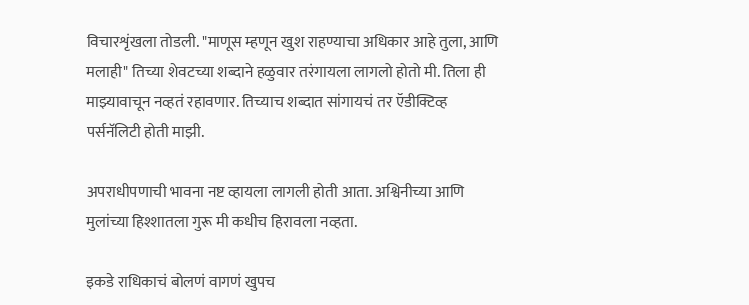विचारशृंखला तोडली. "माणूस म्हणून खुश राहण्याचा अधिकार आहे तुला, आणि मलाही" तिच्या शेवटच्या शब्दाने हळुवार तरंगायला लागलो होतो मी. तिला ही माझ्यावाचून नव्हतं रहावणार. तिच्याच शब्दात सांगायचं तर ऍडीक्टिव्ह पर्सनॅलिटी होती माझी.

अपराधीपणाची भावना नष्ट व्हायला लागली होती आता. अश्विनीच्या आणि मुलांच्या हिश्शातला गुरू मी कधीच हिरावला नव्हता.

इकडे राधिकाचं बोलणं वागणं खुपच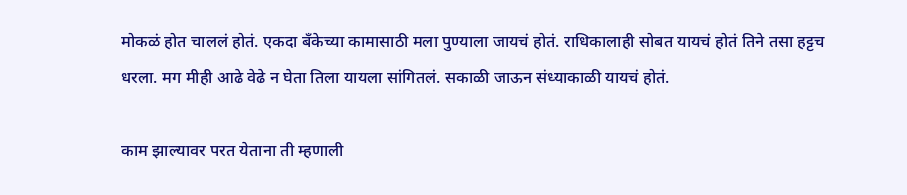मोकळं होत चाललं होतं. एकदा बँकेच्या कामासाठी मला पुण्याला जायचं होतं. राधिकालाही सोबत यायचं होतं तिने तसा हट्टच धरला. मग मीही आढे वेढे न घेता तिला यायला सांगितलं. सकाळी जाऊन संध्याकाळी यायचं होतं.

काम झाल्यावर परत येताना ती म्हणाली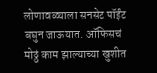लोणावळ्याला सनसेट पॉईंट बघुन जाऊयात. ऑफिसचं मोठ्ठं काम झाल्याच्या खुशीत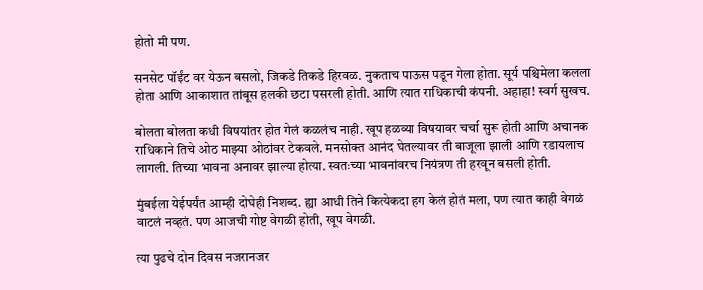होतो मी पण.

सनसेट पॉईंट वर येऊन बसलो, जिकडे तिकडे हिरवळ. नुकताच पाऊस पडून गेला होता. सूर्य पश्चिमेला कलला होता आणि आकाशात तांबूस हलकी छटा पसरली होती. आणि त्यात राधिकाची कंपनी. अहाहा! स्वर्ग सुखच.

बोलता बोलता कधी विषयांतर होत गेलं कळलंच नाही. खूप हळव्या विषयावर चर्चा सुरू होती आणि अचानक राधिकाने तिचे ओठ माझ्या ओठांवर टेकवले. मनसोक्त आनंद घेतल्यावर ती बाजूला झाली आणि रडायलाच लागली. तिच्या भावना अनावर झाल्या होत्या. स्वतःच्या भावनांवरच नियंत्रण ती हरवून बसली होती.

मुंबईला येईपर्यंत आम्ही दोघेही निशब्द. ह्या आधी तिने कित्येकदा हग केलं होतं मला, पण त्यात काही वेगळं वाटलं नव्हतं. पण आजची गोष्ट वेगळी होती, खूप वेगळी.

त्या पुढचे दोन दिवस नजरानजर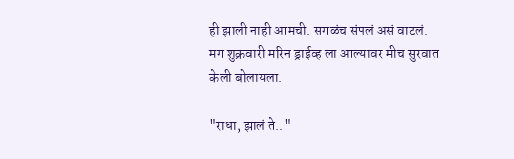ही झाली नाही आमची. सगळंच संपलं असं वाटलं. मग शुक्रवारी मरिन ड्राईव्ह ला आल्यावर मीच सुरवात केली बोलायला.

"राधा, झालं ते.."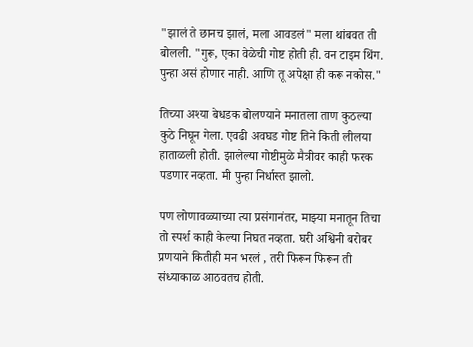"झालं ते छानच झालं, मला आवडलं" मला थांबवत ती बोलली. "गुरू, एका वेळेची गोष्ट होती ही. वन टाइम थिंग. पुन्हा असं होणार नाही. आणि तू अपेक्षा ही करू नकोस."

तिच्या अश्या बेधडक बोलण्याने मनातला ताण कुठल्या कुठे निघून गेला. एवढी अवघड गोष्ट तिने किती लीलया हाताळली होती. झालेल्या गोष्टीमुळे मैत्रीवर काही फरक पडणार नव्हता. मी पुन्हा निर्धास्त झालो.

पण लोणावळ्याच्या त्या प्रसंगानंतर, माझ्या मनातून तिचा तो स्पर्श काही केल्या निघत नव्हता. घरी अश्विनी बरोबर प्रणयाने कितीही मन भरलं , तरी फिरून फिरून ती संध्याकाळ आठवतच होती.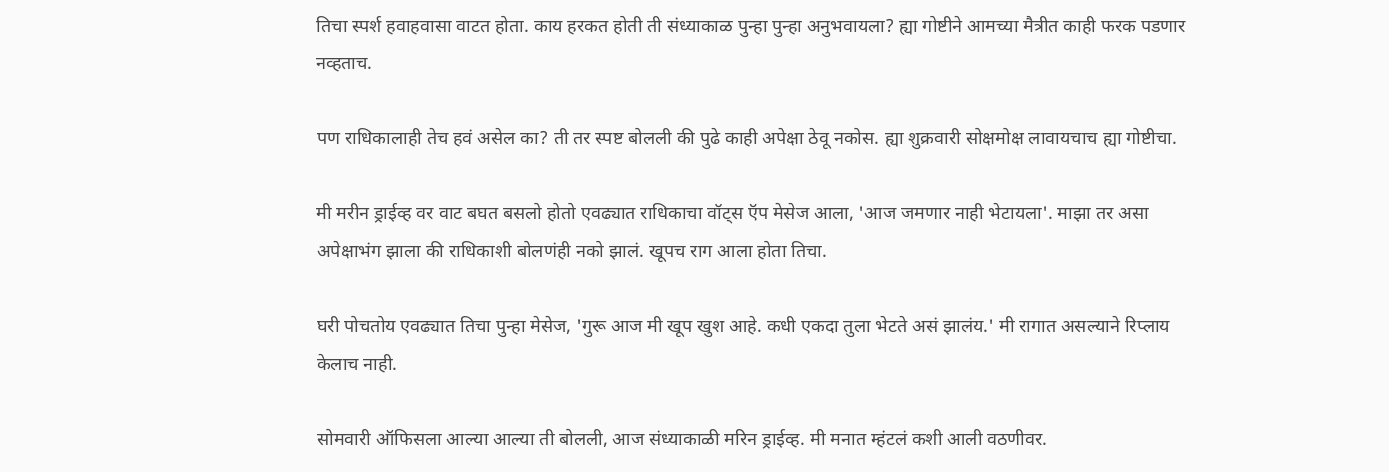तिचा स्पर्श हवाहवासा वाटत होता. काय हरकत होती ती संध्याकाळ पुन्हा पुन्हा अनुभवायला? ह्या गोष्टीने आमच्या मैत्रीत काही फरक पडणार नव्हताच.

पण राधिकालाही तेच हवं असेल का? ती तर स्पष्ट बोलली की पुढे काही अपेक्षा ठेवू नकोस. ह्या शुक्रवारी सोक्षमोक्ष लावायचाच ह्या गोष्टीचा.

मी मरीन ड्राईव्ह वर वाट बघत बसलो होतो एवढ्यात राधिकाचा वॉट्स ऍप मेसेज आला, 'आज जमणार नाही भेटायला'. माझा तर असा अपेक्षाभंग झाला की राधिकाशी बोलणंही नको झालं. खूपच राग आला होता तिचा.

घरी पोचतोय एवढ्यात तिचा पुन्हा मेसेज, 'गुरू आज मी खूप खुश आहे. कधी एकदा तुला भेटते असं झालंय.' मी रागात असल्याने रिप्लाय केलाच नाही.

सोमवारी ऑफिसला आल्या आल्या ती बोलली, आज संध्याकाळी मरिन ड्राईव्ह. मी मनात म्हंटलं कशी आली वठणीवर.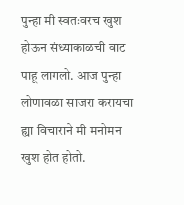पुन्हा मी स्वतःवरच खुश होऊन संध्याकाळची वाट पाहू लागलो. आज पुन्हा लोणावळा साजरा करायचा ह्या विचाराने मी मनोमन खुश होत होतो.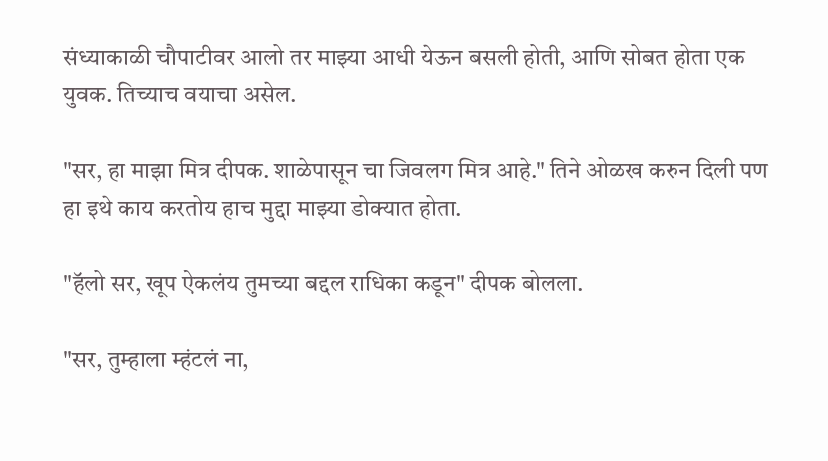संध्याकाळी चौपाटीवर आलो तर माझ्या आधी येऊन बसली होती, आणि सोबत होता एक युवक. तिच्याच वयाचा असेल.

"सर, हा माझा मित्र दीपक. शाळेपासून चा जिवलग मित्र आहे." तिने ओळख करुन दिली पण हा इथे काय करतोय हाच मुद्दा माझ्या डोक्यात होता.

"हॅलो सर, खूप ऐकलंय तुमच्या बद्दल राधिका कडून" दीपक बोलला.

"सर, तुम्हाला म्हंटलं ना,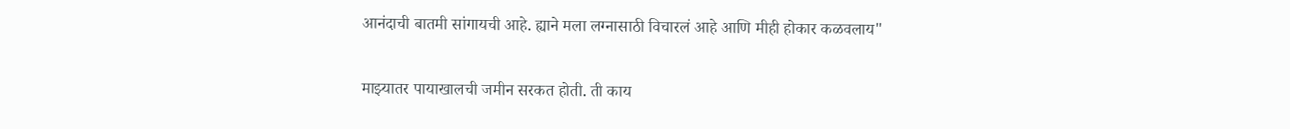आनंदाची बातमी सांगायची आहे. ह्याने मला लग्नासाठी विचारलं आहे आणि मीही होकार कळवलाय"

माझ्यातर पायाखालची जमीन सरकत होती. ती काय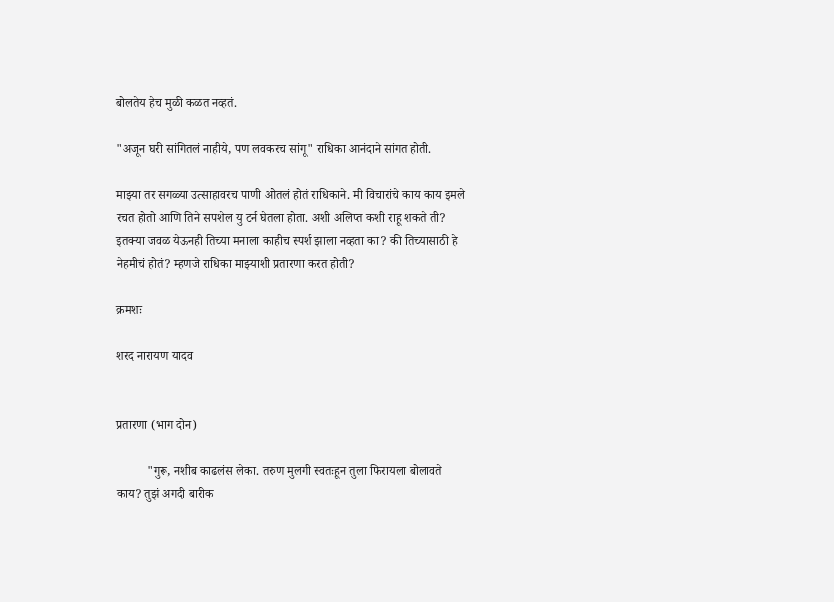बोलतेय हेच मुळी कळत नव्हतं.

"अजून घरी सांगितलं नाहीये, पण लवकरच सांगू" राधिका आनंदाने सांगत होती.

माझ्या तर सगळ्या उत्साहावरच पाणी ओतलं होतं राधिकाने. मी विचारांचे काय काय इमले रचत होतो आणि तिने सपशेल यु टर्न घेतला होता. अशी अलिप्त कशी राहू शकते ती? इतक्या जवळ येऊनही तिच्या मनाला काहीच स्पर्श झाला नव्हता का? की तिच्यासाठी हे नेहमीचं होतं? म्हणजे राधिका माझ्याशी प्रतारणा करत होती?

क्रमशः

शरद नारायण यादव


प्रतारणा (भाग दोन)

          "गुरू, नशीब काढलंस लेका. तरुण मुलगी स्वतःहून तुला फिरायला बोलावते काय? तुझं अगदी बारीक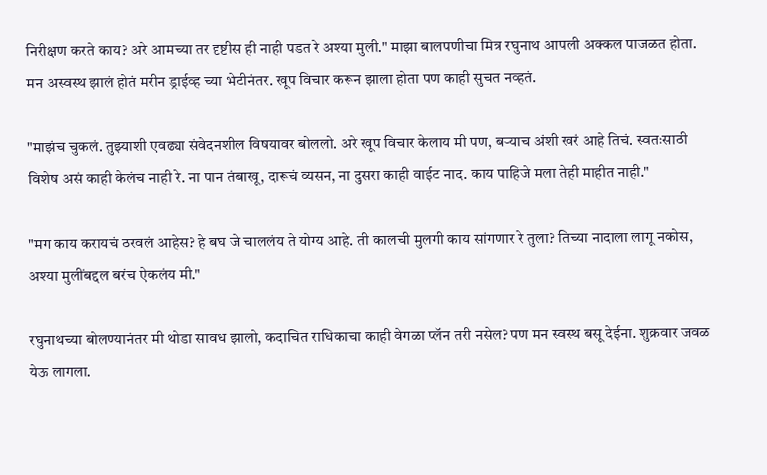निरीक्षण करते काय? अरे आमच्या तर दृष्टीस ही नाही पडत रे अश्या मुली." माझा बालपणीचा मित्र रघुनाथ आपली अक्कल पाजळत होता. मन अस्वस्थ झालं होतं मरीन ड्राईव्ह च्या भेटीनंतर. खूप विचार करून झाला होता पण काही सुचत नव्हतं.

"माझंच चुकलं. तुझ्याशी एवढ्या संवेदनशील विषयावर बोललो. अरे खूप विचार केलाय मी पण, बऱ्याच अंशी खरं आहे तिचं. स्वतःसाठी विशेष असं काही केलंच नाही रे. ना पान तंबाखू, दारूचं व्यसन, ना दुसरा काही वाईट नाद. काय पाहिजे मला तेही माहीत नाही."

"मग काय करायचं ठरवलं आहेस? हे बघ जे चाललंय ते योग्य आहे. ती कालची मुलगी काय सांगणार रे तुला? तिच्या नादाला लागू नकोस, अश्या मुलींबद्दल बरंच ऐकलंय मी."

रघुनाथच्या बोलण्यानंतर मी थोडा सावध झालो, कदाचित राधिकाचा काही वेगळा प्लॅन तरी नसेल? पण मन स्वस्थ बसू देईना. शुक्रवार जवळ येऊ लागला.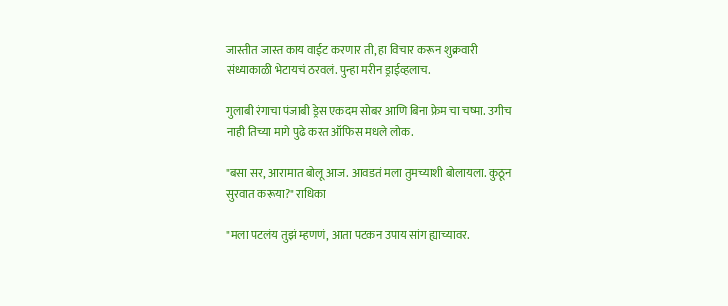जास्तीत जास्त काय वाईट करणार ती, हा विचार करून शुक्रवारी संध्याकाळी भेटायचं ठरवलं. पुन्हा मरीन ड्राईव्हलाच.

गुलाबी रंगाचा पंजाबी ड्रेस एकदम सोबर आणि बिना फ्रेम चा चष्मा. उगीच नाही तिच्या मागे पुढे करत ऑफिस मधले लोक.

"बसा सर, आरामात बोलू आज. आवडतं मला तुमच्याशी बोलायला. कुठून सुरवात करूया?" राधिका

"मला पटलंय तुझं म्हणणं, आता पटकन उपाय सांग ह्याच्यावर.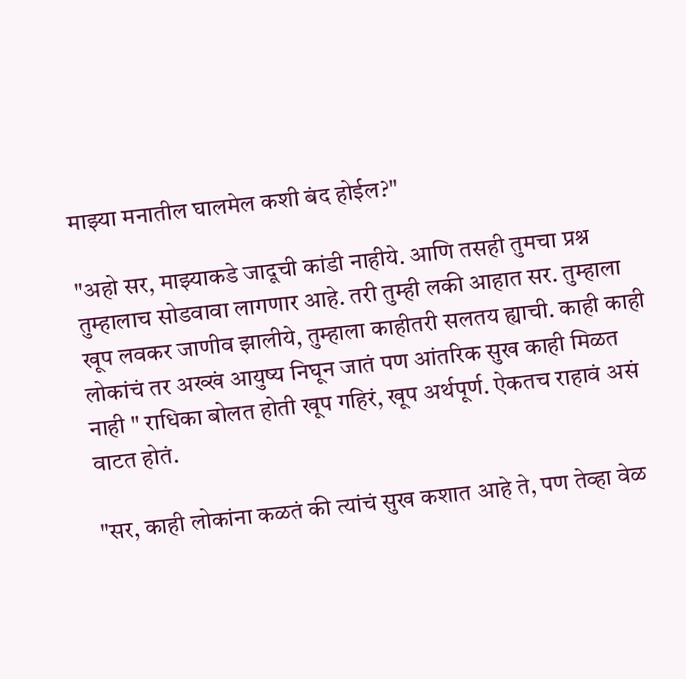माझ्या मनातील घालमेल कशी बंद होईल?"

"अहो सर, माझ्याकडे जादूची कांडी नाहीये. आणि तसही तुमचा प्रश्न तुम्हालाच सोडवावा लागणार आहे. तरी तुम्ही लकी आहात सर. तुम्हाला खूप लवकर जाणीव झालीये, तुम्हाला काहीतरी सलतय ह्याची. काही काही लोकांचं तर अख्खं आयुष्य निघून जातं पण आंतरिक सुख काही मिळत नाही " राधिका बोलत होती खूप गहिरं, खूप अर्थपूर्ण. ऐकतच राहावं असं वाटत होतं.

"सर, काही लोकांना कळतं की त्यांचं सुख कशात आहे ते, पण तेव्हा वेळ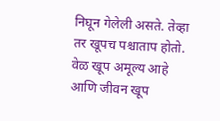निघून गेलेली असते. तेव्हा तर खूपच पश्चाताप होतो. वेळ खूप अमूल्य आहे आणि जीवन खूप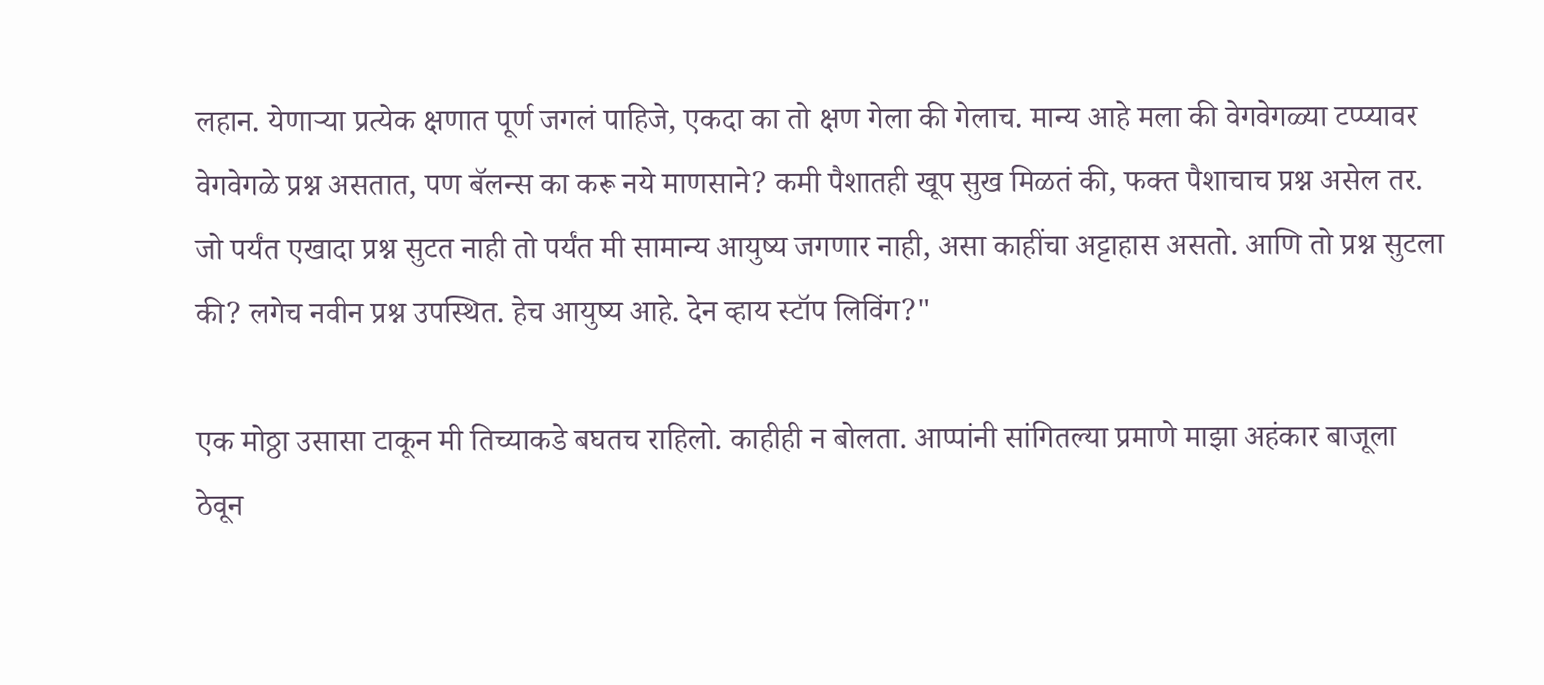लहान. येणाऱ्या प्रत्येक क्षणात पूर्ण जगलं पाहिजे, एकदा का तो क्षण गेला की गेलाच. मान्य आहे मला की वेगवेगळ्या टप्प्यावर वेगवेगळे प्रश्न असतात, पण बॅलन्स का करू नये माणसाने? कमी पैशातही खूप सुख मिळतं की, फक्त पैशाचाच प्रश्न असेल तर. जो पर्यंत एखादा प्रश्न सुटत नाही तो पर्यंत मी सामान्य आयुष्य जगणार नाही, असा काहींचा अट्टाहास असतो. आणि तो प्रश्न सुटला की? लगेच नवीन प्रश्न उपस्थित. हेच आयुष्य आहे. देन व्हाय स्टॉप लिविंग?"

एक मोठ्ठा उसासा टाकून मी तिच्याकडे बघतच राहिलो. काहीही न बोलता. आप्पांनी सांगितल्या प्रमाणे माझा अहंकार बाजूला ठेवून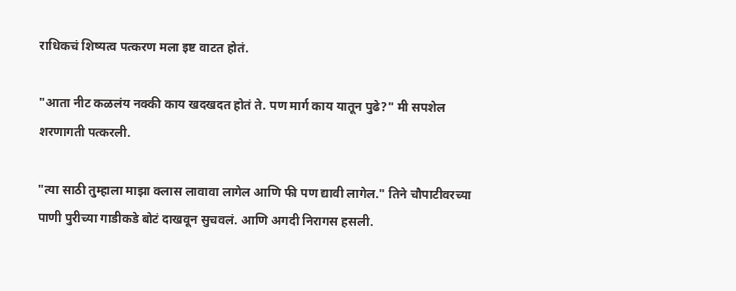राधिकचं शिष्यत्व पत्करण मला इष्ट वाटत होतं.

"आता नीट कळलंय नक्की काय खदखदत होतं ते. पण मार्ग काय यातून पुढे?" मी सपशेल शरणागती पत्करली.

"त्या साठी तुम्हाला माझा क्लास लावावा लागेल आणि फी पण द्यावी लागेल." तिने चौपाटीवरच्या पाणी पुरीच्या गाडीकडे बोटं दाखवून सुचवलं. आणि अगदी निरागस हसली.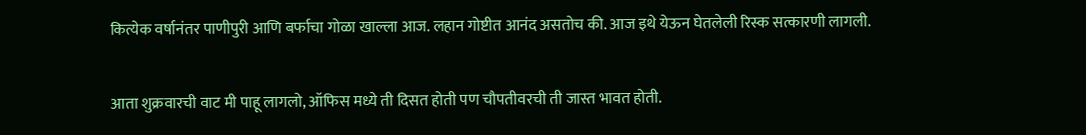कित्येक वर्षानंतर पाणीपुरी आणि बर्फाचा गोळा खाल्ला आज. लहान गोष्टीत आनंद असतोच की. आज इथे येऊन घेतलेली रिस्क सत्कारणी लागली.

आता शुक्रवारची वाट मी पाहू लागलो, ऑफिस मध्ये ती दिसत होती पण चौपतीवरची ती जास्त भावत होती.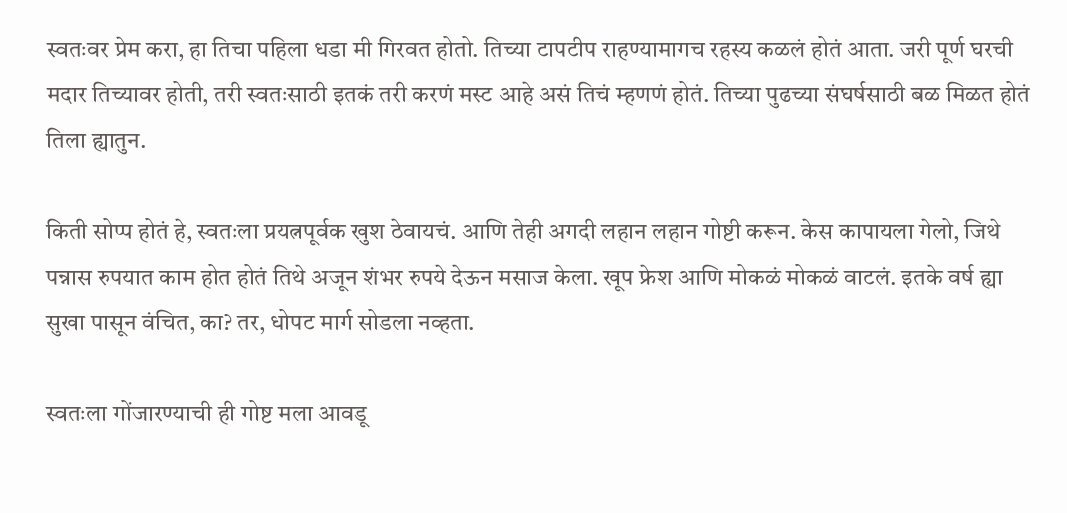स्वतःवर प्रेम करा, हा तिचा पहिला धडा मी गिरवत होतो. तिच्या टापटीप राहण्यामागच रहस्य कळलं होतं आता. जरी पूर्ण घरची मदार तिच्यावर होती, तरी स्वतःसाठी इतकं तरी करणं मस्ट आहे असं तिचं म्हणणं होतं. तिच्या पुढच्या संघर्षसाठी बळ मिळत होतं तिला ह्यातुन.

किती सोप्प होतं हे, स्वतःला प्रयत्नपूर्वक खुश ठेवायचं. आणि तेही अगदी लहान लहान गोष्टी करून. केस कापायला गेलो, जिथे पन्नास रुपयात काम होत होतं तिथे अजून शंभर रुपये देऊन मसाज केला. खूप फ्रेश आणि मोकळं मोकळं वाटलं. इतके वर्ष ह्या सुखा पासून वंचित, का? तर, धोपट मार्ग सोडला नव्हता.

स्वतःला गोंजारण्याची ही गोष्ट मला आवडू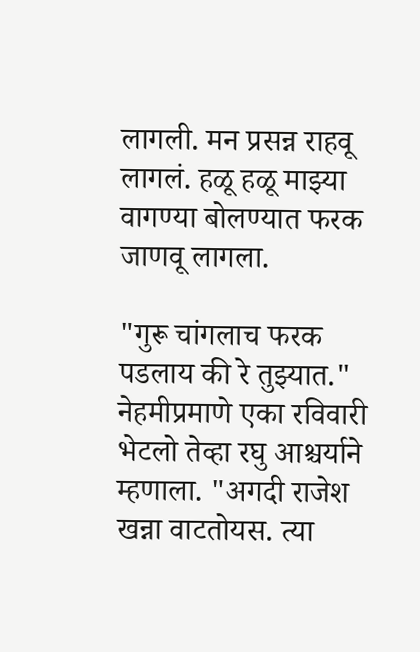लागली. मन प्रसन्न राहवू लागलं. हळू हळू माझ्या वागण्या बोलण्यात फरक जाणवू लागला.

"गुरू चांगलाच फरक पडलाय की रे तुझ्यात." नेहमीप्रमाणे एका रविवारी भेटलो तेव्हा रघु आश्चर्याने म्हणाला. "अगदी राजेश खन्ना वाटतोयस. त्या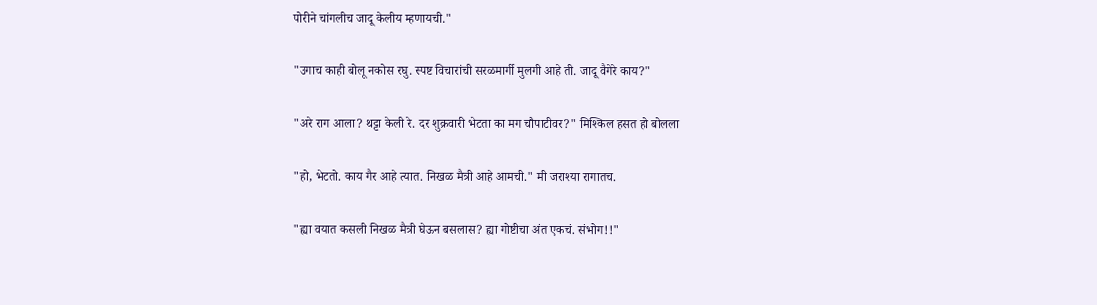पोरीने चांगलीच जादू केलीय म्हणायची."

"उगाच काही बोलू नकोस रघु. स्पष्ट विचारांची सरळमार्गी मुलगी आहे ती. जादू वैगेरे काय?"

"अरे राग आला? थट्टा केली रे. दर शुक्रवारी भेटता का मग चौपाटीवर?" मिश्किल हसत हो बोलला

"हो, भेटतो. काय गैर आहे त्यात. निखळ मैत्री आहे आमची." मी जराश्या रागातच.

"ह्या वयात कसली निखळ मैत्री घेऊन बसलास? ह्या गोष्टीचा अंत एकचं. संभोग!!"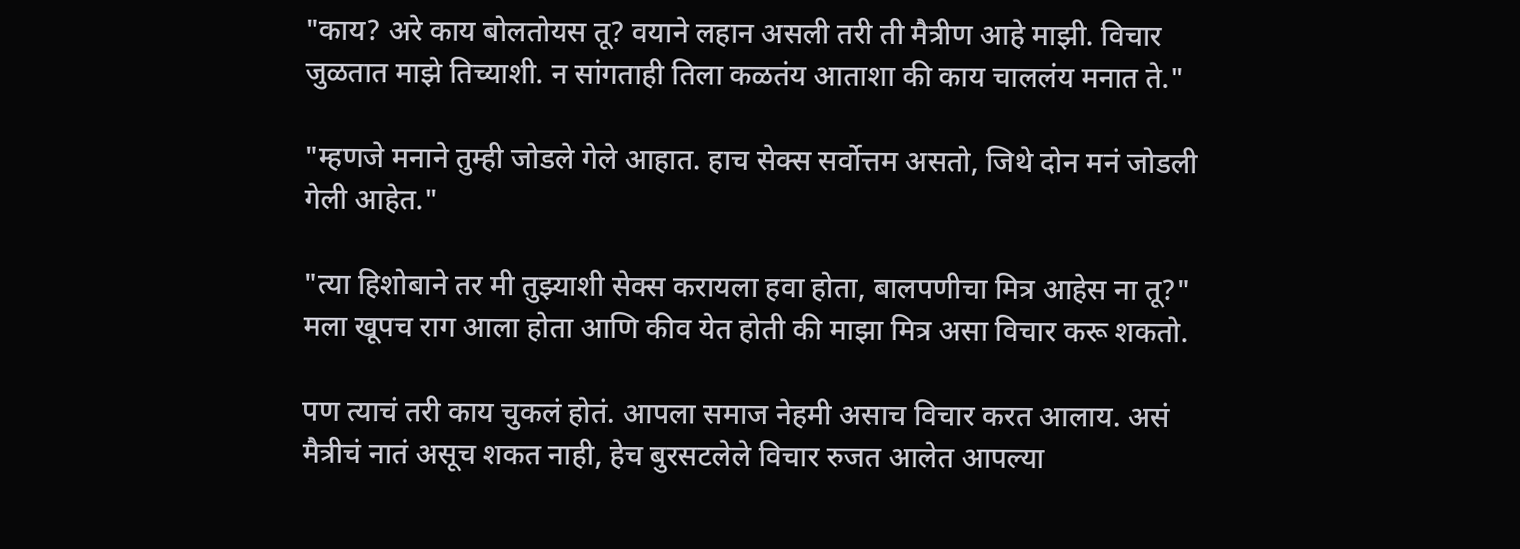"काय? अरे काय बोलतोयस तू? वयाने लहान असली तरी ती मैत्रीण आहे माझी. विचार जुळतात माझे तिच्याशी. न सांगताही तिला कळतंय आताशा की काय चाललंय मनात ते."

"म्हणजे मनाने तुम्ही जोडले गेले आहात. हाच सेक्स सर्वोत्तम असतो, जिथे दोन मनं जोडली गेली आहेत."

"त्या हिशोबाने तर मी तुझ्याशी सेक्स करायला हवा होता, बालपणीचा मित्र आहेस ना तू?" मला खूपच राग आला होता आणि कीव येत होती की माझा मित्र असा विचार करू शकतो.

पण त्याचं तरी काय चुकलं होतं. आपला समाज नेहमी असाच विचार करत आलाय. असं मैत्रीचं नातं असूच शकत नाही, हेच बुरसटलेले विचार रुजत आलेत आपल्या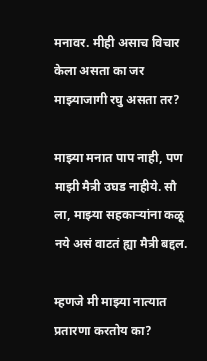मनावर. मीही असाच विचार केला असता का जर माझ्याजागी रघु असता तर?

माझ्या मनात पाप नाही, पण माझी मैत्री उघड नाहीये. सौ ला, माझ्या सहकाऱ्यांना कळू नये असं वाटतं ह्या मैत्री बद्दल.

म्हणजे मी माझ्या नात्यात प्रतारणा करतोय का?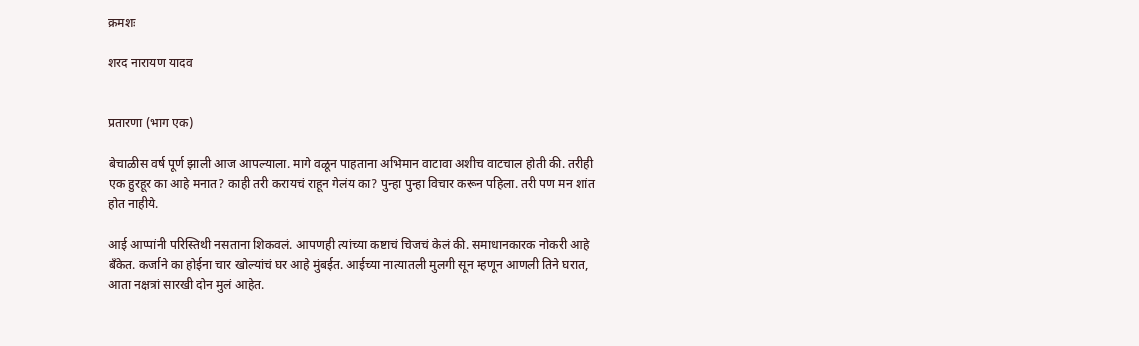क्रमशः

शरद नारायण यादव


प्रतारणा (भाग एक)

बेचाळीस वर्ष पूर्ण झाली आज आपल्याला. मागे वळून पाहताना अभिमान वाटावा अशीच वाटचाल होती की. तरीही एक हुरहूर का आहे मनात? काही तरी करायचं राहून गेलंय का? पुन्हा पुन्हा विचार करून पहिला. तरी पण मन शांत होत नाहीये.

आई आप्पांनी परिस्तिथी नसताना शिकवलं. आपणही त्यांच्या कष्टाचं चिजचं केलं की. समाधानकारक नोकरी आहे बँकेत. कर्जाने का होईना चार खोल्यांचं घर आहे मुंबईत. आईच्या नात्यातली मुलगी सून म्हणून आणली तिने घरात, आता नक्षत्रां सारखी दोन मुलं आहेत.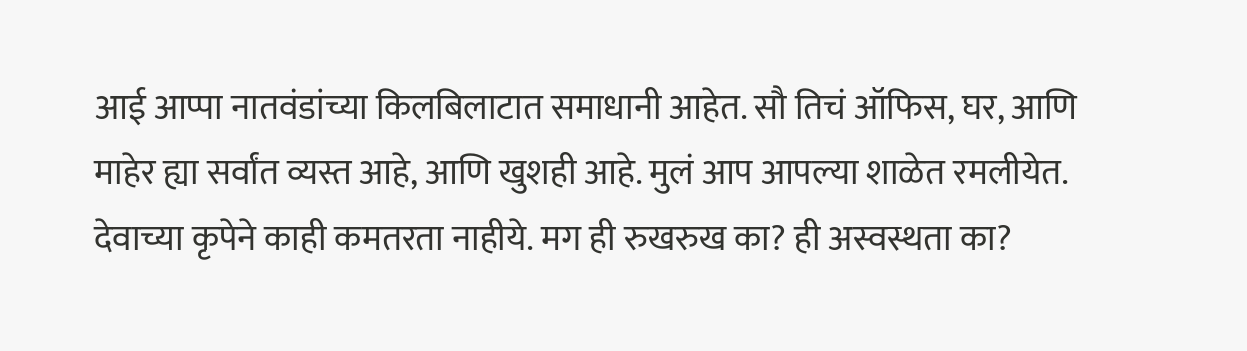आई आप्पा नातवंडांच्या किलबिलाटात समाधानी आहेत. सौ तिचं ऑफिस, घर, आणि माहेर ह्या सर्वांत व्यस्त आहे, आणि खुशही आहे. मुलं आप आपल्या शाळेत रमलीयेत. देवाच्या कृपेने काही कमतरता नाहीये. मग ही रुखरुख का? ही अस्वस्थता का?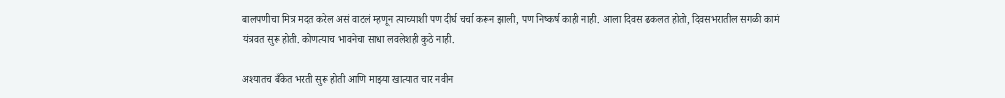बालपणीचा मित्र मदत करेल असं वाटलं म्हणून त्याच्याशी पण दीर्घ चर्चा करून झाली, पण निष्कर्ष काही नाही. आला दिवस ढकलत होतो, दिवसभरातील सगळी कामं यंत्रवत सुरू होती. कोणत्याच भावनेचा साधा लवलेशही कुठे नाही.

अश्यातच बँकेत भरती सुरू होती आणि माझ्या खात्यात चार नवीन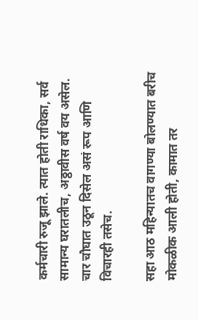कर्मचारी रुजू झाले. त्यात होती राधिका, सर्व सामान्य घरातलीच, अठ्ठावीस वर्ष वय असेल. चार चौघात उठून दिसेल असं रूप आणि विचारही तसेच.

सहा आठ महिन्यातच वागण्या बोलण्यात बरीच मोकळीक आली होती, कामात तर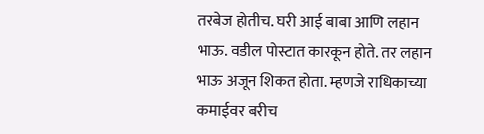तरबेज होतीच. घरी आई बाबा आणि लहान भाऊ. वडील पोस्टात कारकून होते. तर लहान भाऊ अजून शिकत होता. म्हणजे राधिकाच्या कमाईवर बरीच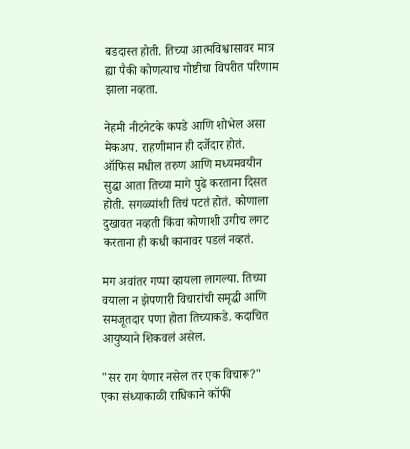बडदास्त होती. तिच्या आत्मविश्वासावर मात्र ह्या पैकी कोणत्याच गोष्टीचा विपरीत परिणाम झाला नव्हता.

नेहमी नीटनेटके कपडे आणि शोभेल असा मेकअप. राहणीमान ही दर्जेदार होतं. ऑफिस मधील तरुण आणि मध्यमवयीन सुद्धा आता तिच्या मागे पुढे करताना दिसत होती. सगळ्यांशी तिचं पटतं होतं. कोणाला दुखावत नव्हती किंवा कोणाशी उगीच लगट करताना ही कधी कानावर पडलं नव्हतं.

मग अवांतर गप्पा व्हायला लागल्या. तिच्या वयाला न झेपणारी विचारांची समृद्धी आणि समजूतदार पणा होता तिच्याकडे. कदाचित आयुष्याने शिकवलं असेल.

"सर राग येणार नसेल तर एक विचारू?" एका संध्याकाळी राधिकाने कॉफी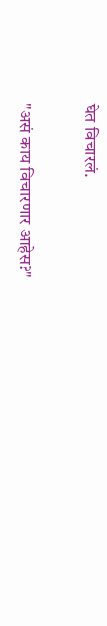घेत विचारलं.

"असं काय विचारणार आहेस?"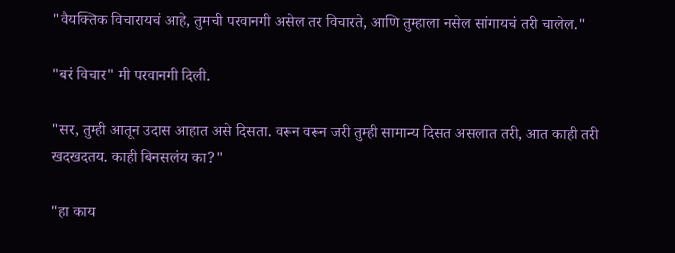"वैयक्तिक विचारायचं आहे, तुमची परवानगी असेल तर विचारते, आणि तुम्हाला नसेल सांगायचं तरी चालेल."

"बरं विचार" मी परवानगी दिली.

"सर, तुम्ही आतून उदास आहात असे दिसता. वरून वरून जरी तुम्ही सामान्य दिसत असलात तरी, आत काही तरी खदखदतय. काही बिनसलंय का?"

"हा काय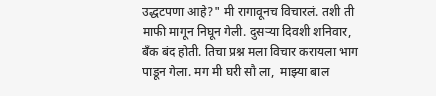उद्धटपणा आहे?" मी रागावूनच विचारलं. तशी ती माफी मागून निघून गेली. दुसऱ्या दिवशी शनिवार, बँक बंद होती. तिचा प्रश्न मला विचार करायला भाग पाडून गेला. मग मी घरी सौ ला,  माझ्या बाल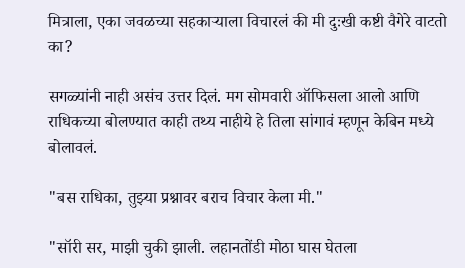मित्राला, एका जवळच्या सहकाऱ्याला विचारलं की मी दुःखी कष्टी वैगेरे वाटतो का?

सगळ्यांनी नाही असंच उत्तर दिलं. मग सोमवारी ऑफिसला आलो आणि राधिकच्या बोलण्यात काही तथ्य नाहीये हे तिला सांगावं म्हणून केबिन मध्ये बोलावलं.

"बस राधिका, तुझ्या प्रश्नावर बराच विचार केला मी."

"सॉरी सर, माझी चुकी झाली. लहानतोंडी मोठा घास घेतला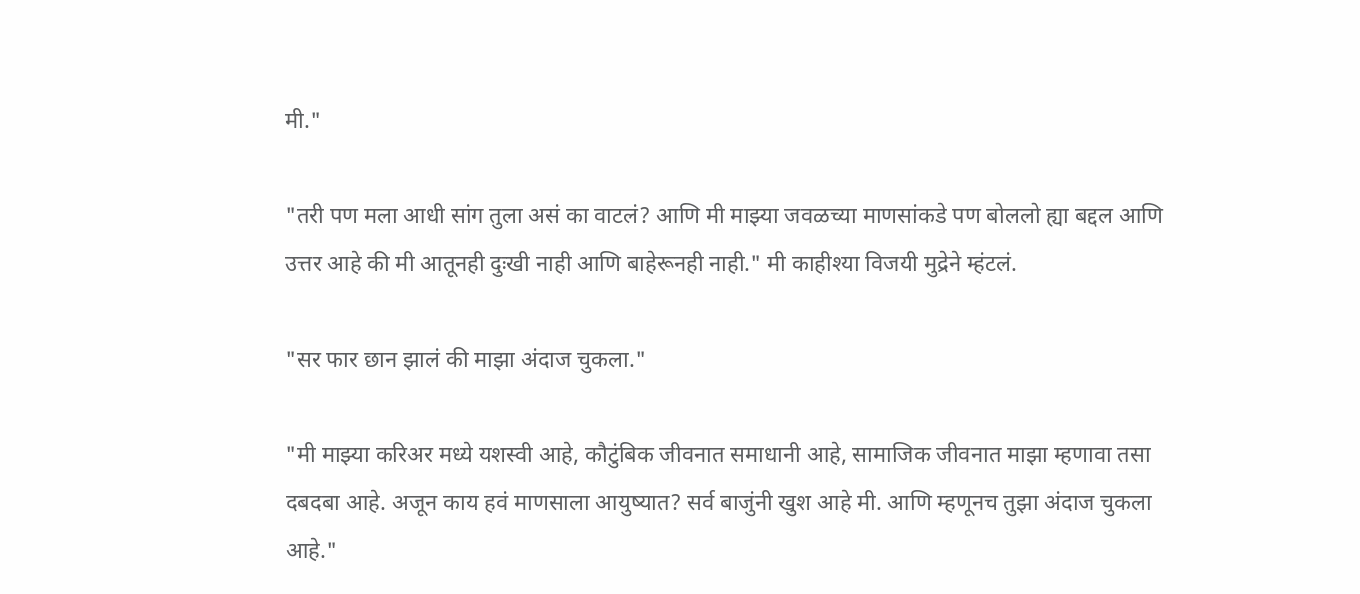मी."

"तरी पण मला आधी सांग तुला असं का वाटलं? आणि मी माझ्या जवळच्या माणसांकडे पण बोललो ह्या बद्दल आणि उत्तर आहे की मी आतूनही दुःखी नाही आणि बाहेरूनही नाही." मी काहीश्या विजयी मुद्रेने म्हंटलं.

"सर फार छान झालं की माझा अंदाज चुकला."

"मी माझ्या करिअर मध्ये यशस्वी आहे, कौटुंबिक जीवनात समाधानी आहे, सामाजिक जीवनात माझा म्हणावा तसा दबदबा आहे. अजून काय हवं माणसाला आयुष्यात? सर्व बाजुंनी खुश आहे मी. आणि म्हणूनच तुझा अंदाज चुकला आहे."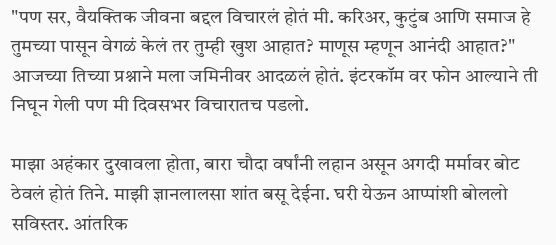"पण सर, वैयक्तिक जीवना बद्दल विचारलं होतं मी. करिअर, कुटुंब आणि समाज हे तुमच्या पासून वेगळं केलं तर तुम्ही खुश आहात? माणूस म्हणून आनंदी आहात?" आजच्या तिच्या प्रश्नाने मला जमिनीवर आदळलं होतं. इंटरकॉम वर फोन आल्याने ती निघून गेली पण मी दिवसभर विचारातच पडलो.

माझा अहंकार दुखावला होता, बारा चौदा वर्षांनी लहान असून अगदी मर्मावर बोट ठेवलं होतं तिने. माझी ज्ञानलालसा शांत बसू देईना. घरी येऊन आप्पांशी बोललो सविस्तर. आंतरिक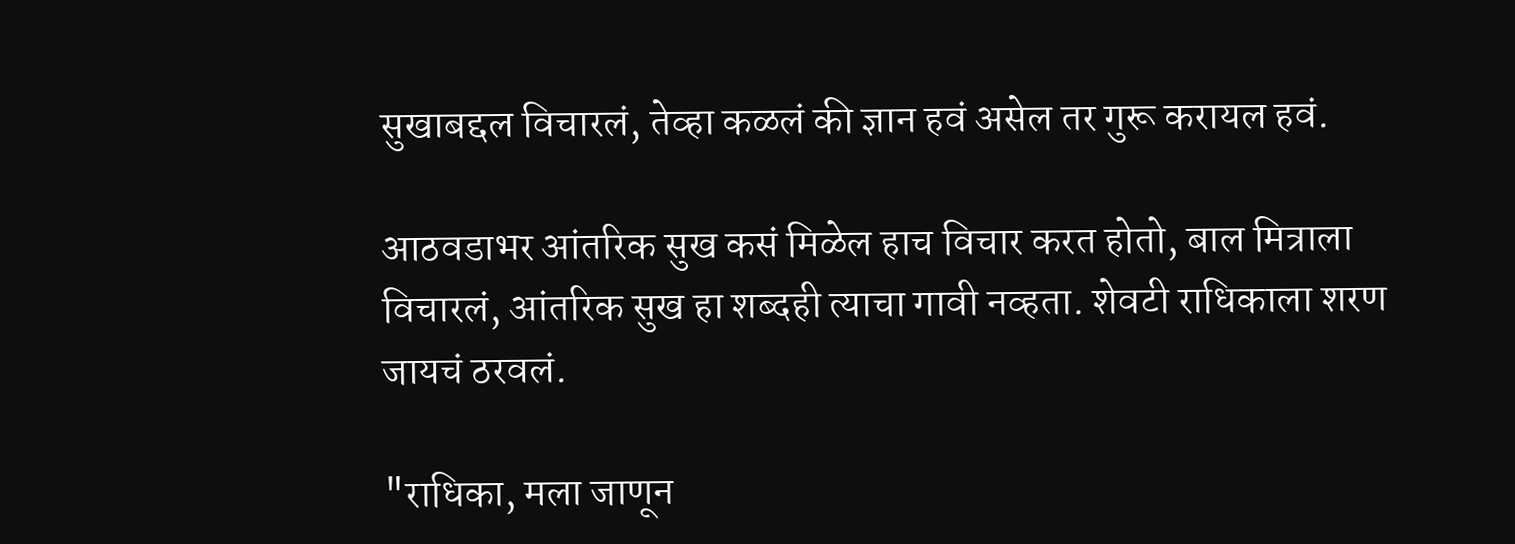सुखाबद्दल विचारलं, तेव्हा कळलं की ज्ञान हवं असेल तर गुरू करायल हवं.

आठवडाभर आंतरिक सुख कसं मिळेल हाच विचार करत होतो, बाल मित्राला विचारलं, आंतरिक सुख हा शब्दही त्याचा गावी नव्हता. शेवटी राधिकाला शरण जायचं ठरवलं.

"राधिका, मला जाणून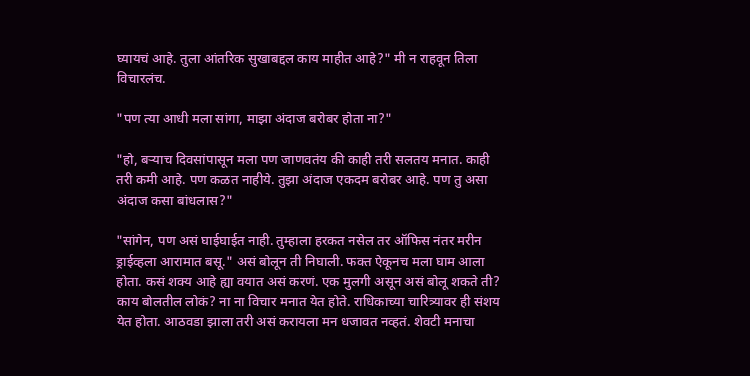घ्यायचं आहे. तुला आंतरिक सुखाबद्दल काय माहीत आहे?" मी न राहवून तिला विचारलंच.

"पण त्या आधी मला सांगा, माझा अंदाज बरोबर होता ना?"

"हो, बऱ्याच दिवसांपासून मला पण जाणवतंय की काही तरी सलतय मनात. काही तरी कमी आहे. पण कळत नाहीये. तुझा अंदाज एकदम बरोबर आहे. पण तु असा अंदाज कसा बांधलास?"

"सांगेन, पण असं घाईघाईत नाही. तुम्हाला हरकत नसेल तर ऑफिस नंतर मरीन ड्राईव्हला आरामात बसू." असं बोलून ती निघाली. फक्त ऐकूनच मला घाम आला होता. कसं शक्य आहे ह्या वयात असं करणं. एक मुलगी असून असं बोलू शकते ती? काय बोलतील लोकं? ना ना विचार मनात येत होते. राधिकाच्या चारित्र्यावर ही संशय येत होता. आठवडा झाला तरी असं करायला मन धजावत नव्हतं. शेवटी मनाचा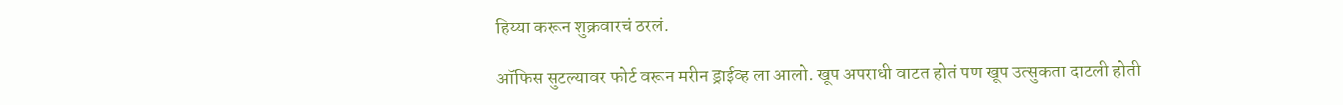हिय्या करून शुक्रवारचं ठरलं.

ऑफिस सुटल्यावर फोर्ट वरून मरीन ड्राईव्ह ला आलो. खूप अपराधी वाटत होतं पण खूप उत्सुकता दाटली होती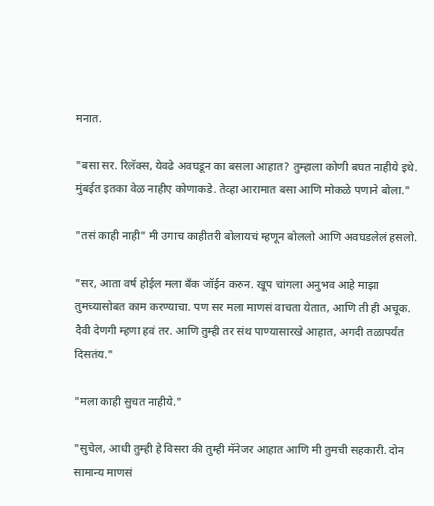मनात.

"बसा सर. रिलॅक्स, येवढे अवघडून का बसला आहात? तुम्हाला कोणी बघत नाहीये इथे. मुंबईत इतका वेळ नाहीए कोणाकडे. तेव्हा आरामात बसा आणि मोकळे पणाने बोला."

"तसं काही नाही" मी उगाच काहीतरी बोलायचं म्हणून बोललो आणि अवघडलेलं हसलो.

"सर, आता वर्ष होईल मला बँक जॉईन करुन. खूप चांगला अनुभव आहे माझा तुमच्यासोबत काम करण्याचा. पण सर मला माणसं वाचता येतात, आणि ती ही अचूक. दैवी देणगी म्हणा हवं तर. आणि तुम्ही तर संथ पाण्यासारखे आहात, अगदी तळापर्यंत दिसतंय."

"मला काही सुचत नाहीये."

"सुचेल, आधी तुम्ही हे विसरा की तुम्ही मॅनेजर आहात आणि मी तुमची सहकारी. दोन सामान्य माणसं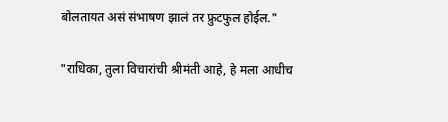बोलतायत असं संभाषण झालं तर फ्रुटफुल होईल."

"राधिका, तुला विचारांची श्रीमंती आहे, हे मला आधीच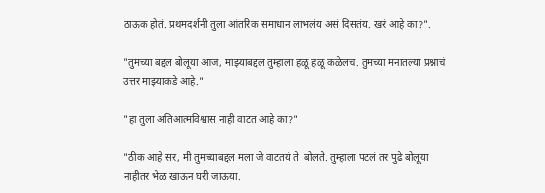ठाऊक होतं. प्रथमदर्शनी तुला आंतरिक समाधान लाभलंय असं दिसतंय. खरं आहे का?".

"तुमच्या बद्दल बोलूया आज, माझ्याबद्दल तुम्हाला हळू हळू कळेलच. तुमच्या मनातल्या प्रश्नाचं उत्तर माझ्याकडे आहे."

"हा तुला अतिआत्मविश्वास नाही वाटत आहे का?"

"ठीक आहे सर, मी तुमच्याबद्दल मला जे वाटतयं ते  बोलते. तुम्हाला पटलं तर पुढे बोलूया नाहीतर भेळ खाऊन घरी जाऊया.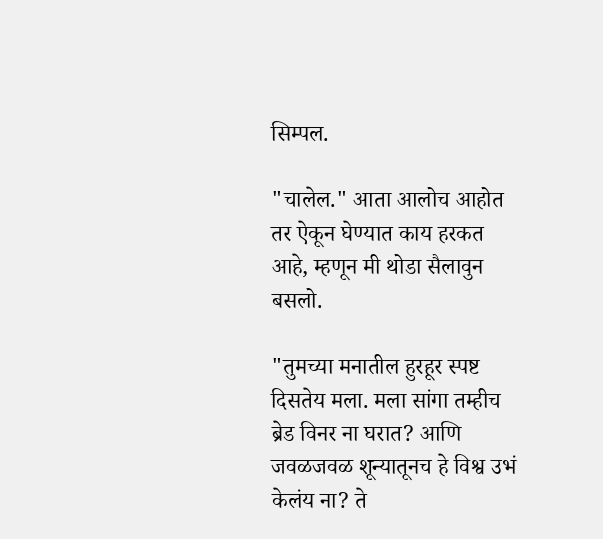सिम्पल.

"चालेल." आता आलोच आहोत तर ऐकून घेण्यात काय हरकत आहे, म्हणून मी थोडा सैलावुन बसलो.

"तुमच्या मनातील हुरहूर स्पष्ट दिसतेय मला. मला सांगा तम्हीच ब्रेड विनर ना घरात? आणि जवळजवळ शून्यातूनच हे विश्व उभं केलंय ना? ते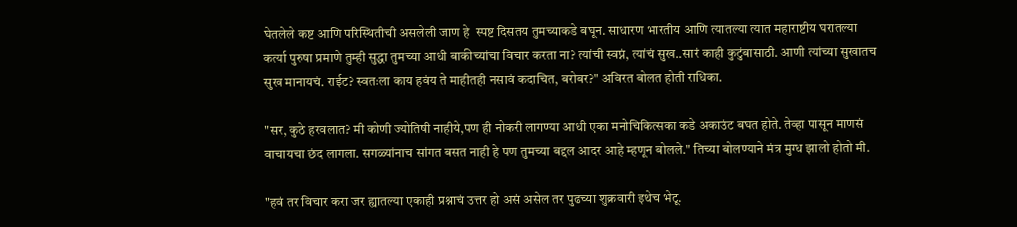घेतलेले कष्ट आणि परिस्थितीची असलेली जाण हे  स्पष्ट दिसतय तुमच्याकडे बघून. साधारण भारतीय आणि त्यातल्या त्यात महाराष्टीय घरातल्या कर्त्या पुरुषा प्रमाणे तुम्ही सुद्धा तुमच्या आधी बाकीच्यांचा विचार करता ना? त्यांची स्वप्नं, त्यांचं सुख..सारं काही कुटुंबासाठी. आणी त्यांच्या सुखातच सुख मानायचं. राईट? स्वतःला काय हवंय ते माहीतही नसावं कदाचित, बरोबर?" अविरत बोलत होती राधिका.

"सर, कुठे हरवलात? मी कोणी ज्योतिषी नाहीये,पण ही नोकरी लागण्या आधी एका मनोचिकित्सका कडे अकाउंट बघत होते. तेव्हा पासून माणसं वाचायचा छंद लागला. सगळ्यांनाच सांगत बसत नाही हे पण तुमच्या बद्दल आदर आहे म्हणून बोलले." तिच्या बोलण्याने मंत्र मुग्ध झालो होतो मी.

"हवं तर विचार करा जर ह्यातल्या एकाही प्रश्नाचं उत्तर हो असं असेल तर पुढच्या शुक्रवारी इथेच भेटू.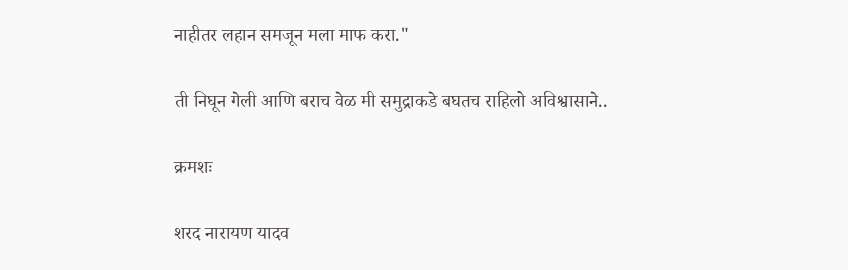नाहीतर लहान समजून मला माफ करा."

ती निघून गेली आणि बराच वेळ मी समुद्राकडे बघतच राहिलो अविश्वासाने..

क्रमशः

शरद नारायण यादव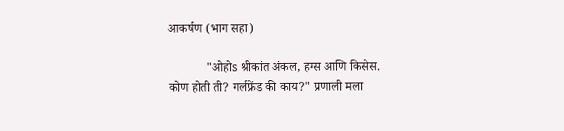आकर्षण (भाग सहा)

            "ओहोs श्रीकांत अंकल, हग्स आणि किसेस. कोण होती ती? गर्लफ्रेंड की काय?" प्रणाली मला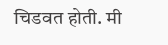चिडवत होती. मी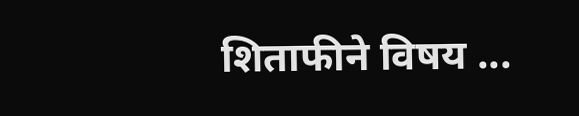शिताफीने विषय ...